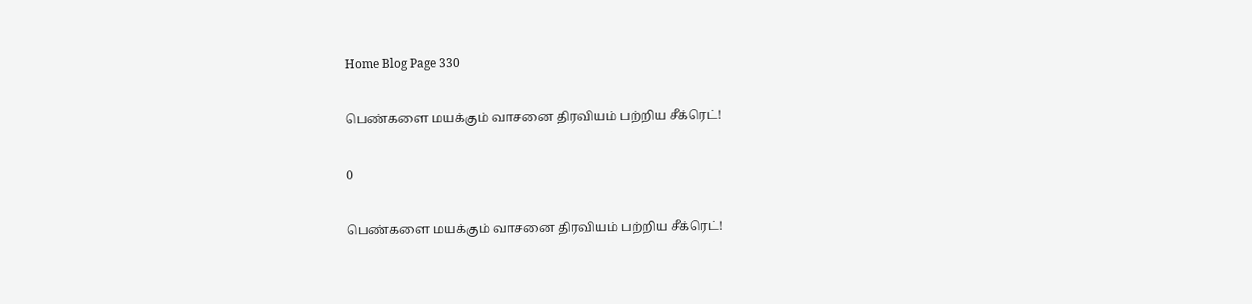Home Blog Page 330

பெண்களை மயக்கும் வாசனை திரவியம் பற்றிய சீக்ரெட்!

0

பெண்களை மயக்கும் வாசனை திரவியம் பற்றிய சீக்ரெட்!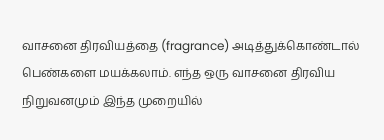வாசனை திரவியத்தை (fragrance) அடித்துக்கொண்டால் பெண்களை மயக்கலாம். எந்த ஒரு வாசனை திரவிய நிறுவனமும் இந்த முறையில்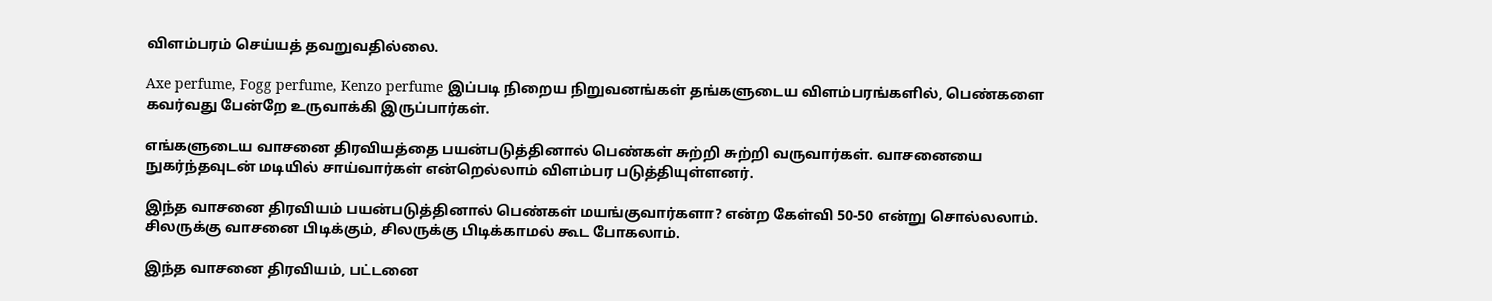விளம்பரம் செய்யத் தவறுவதில்லை.

Axe perfume, Fogg perfume, Kenzo perfume இப்படி நிறைய நிறுவனங்கள் தங்களுடைய விளம்பரங்களில், பெண்களை கவர்வது பேன்றே உருவாக்கி இருப்பார்கள்.

எங்களுடைய வாசனை திரவியத்தை பயன்படுத்தினால் பெண்கள் சுற்றி சுற்றி வருவார்கள். வாசனையை நுகர்ந்தவுடன் மடியில் சாய்வார்கள் என்றெல்லாம் விளம்பர படுத்தியுள்ளனர்.

இந்த வாசனை திரவியம் பயன்படுத்தினால் பெண்கள் மயங்குவார்களா? என்ற கேள்வி 50-50 என்று சொல்லலாம். சிலருக்கு வாசனை பிடிக்கும், சிலருக்கு பிடிக்காமல் கூட போகலாம்.

இந்த வாசனை திரவியம், பட்டனை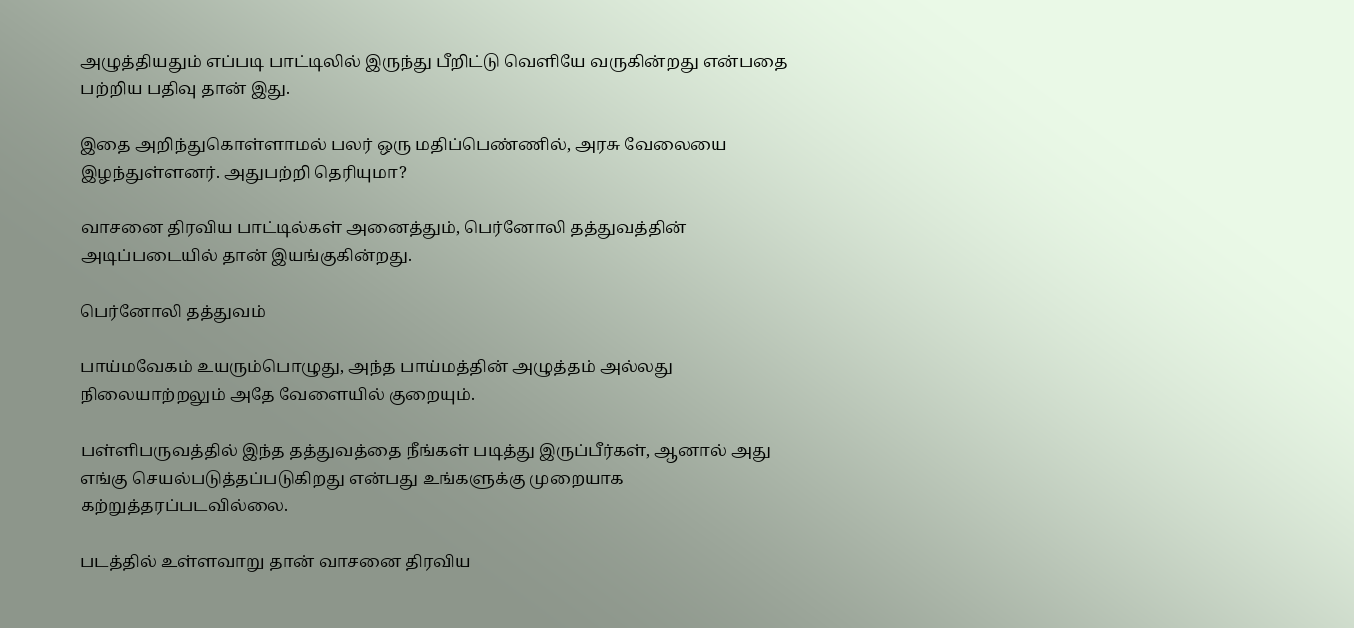அழுத்தியதும் எப்படி பாட்டிலில் இருந்து பீறிட்டு வெளியே வருகின்றது என்பதை பற்றிய பதிவு தான் இது.

இதை அறிந்துகொள்ளாமல் பலர் ஒரு மதிப்பெண்ணில், அரசு வேலையை இழந்துள்ளனர். அதுபற்றி தெரியுமா?

வாசனை திரவிய பாட்டில்கள் அனைத்தும், பெர்னோலி தத்துவத்தின் அடிப்படையில் தான் இயங்குகின்றது.

பெர்னோலி தத்துவம்

பாய்மவேகம் உயரும்பொழுது, அந்த பாய்மத்தின் அழுத்தம் அல்லது நிலையாற்றலும் அதே வேளையில் குறையும்.

பள்ளிபருவத்தில் இந்த தத்துவத்தை நீங்கள் படித்து இருப்பீர்கள், ஆனால் அது எங்கு செயல்படுத்தப்படுகிறது என்பது உங்களுக்கு முறையாக கற்றுத்தரப்படவில்லை.

படத்தில் உள்ளவாறு தான் வாசனை திரவிய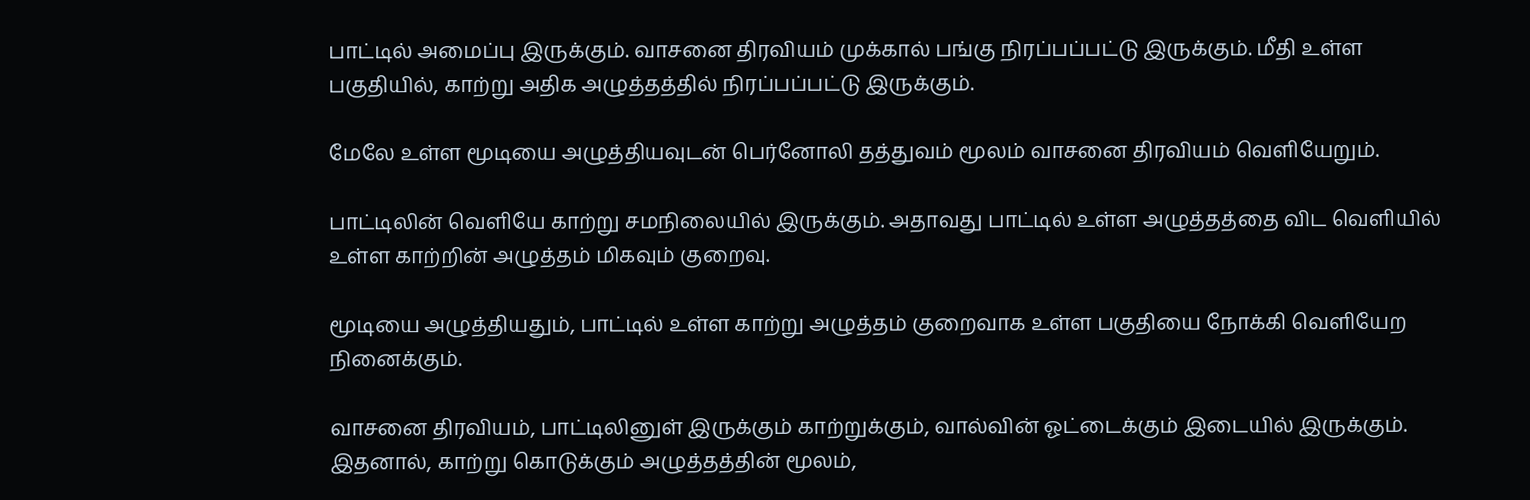பாட்டில் அமைப்பு இருக்கும். வாசனை திரவியம் முக்கால் பங்கு நிரப்பப்பட்டு இருக்கும். மீதி உள்ள பகுதியில், காற்று அதிக அழுத்தத்தில் நிரப்பப்பட்டு இருக்கும்.

மேலே உள்ள மூடியை அழுத்தியவுடன் பெர்னோலி தத்துவம் மூலம் வாசனை திரவியம் வெளியேறும்.

பாட்டிலின் வெளியே காற்று சமநிலையில் இருக்கும். அதாவது பாட்டில் உள்ள அழுத்தத்தை விட வெளியில் உள்ள காற்றின் அழுத்தம் மிகவும் குறைவு.

மூடியை அழுத்தியதும், பாட்டில் உள்ள காற்று அழுத்தம் குறைவாக உள்ள பகுதியை நோக்கி வெளியேற நினைக்கும்.

வாசனை திரவியம், பாட்டிலினுள் இருக்கும் காற்றுக்கும், வால்வின் ஓட்டைக்கும் இடையில் இருக்கும். இதனால், காற்று கொடுக்கும் அழுத்தத்தின் மூலம்,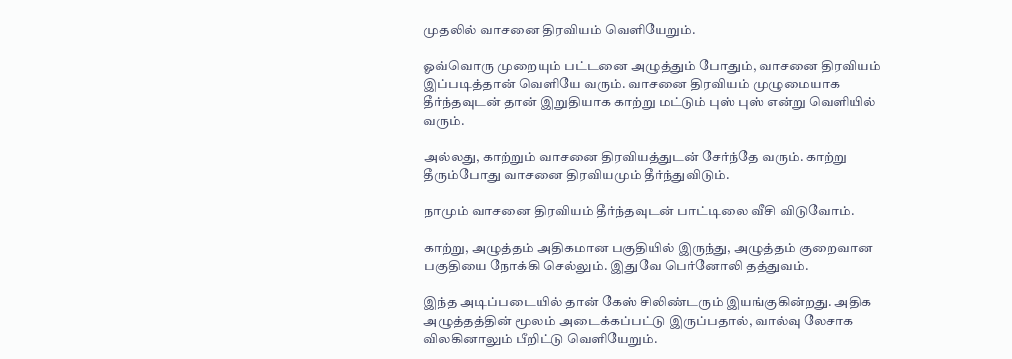முதலில் வாசனை திரவியம் வெளியேறும்.

ஓவ்வொரு முறையும் பட்டனை அழுத்தும் போதும், வாசனை திரவியம் இப்படித்தான் வெளியே வரும். வாசனை திரவியம் முழுமையாக தீர்ந்தவுடன் தான் இறுதியாக காற்று மட்டும் புஸ் புஸ் என்று வெளியில் வரும்.

அல்லது, காற்றும் வாசனை திரவியத்துடன் சேர்ந்தே வரும். காற்று தீரும்போது வாசனை திரவியமும் தீர்ந்துவிடும்.

நாமும் வாசனை திரவியம் தீர்ந்தவுடன் பாட்டிலை வீசி விடுவோம்.

காற்று, அழுத்தம் அதிகமான பகுதியில் இருந்து, அழுத்தம் குறைவான பகுதியை நோக்கி செல்லும். இதுவே பெர்னோலி தத்துவம்.

இந்த அடிப்படையில் தான் கேஸ் சிலிண்டரும் இயங்குகின்றது. அதிக அழுத்தத்தின் மூலம் அடைக்கப்பட்டு இருப்பதால், வால்வு லேசாக விலகினாலும் பீறிட்டு வெளியேறும்.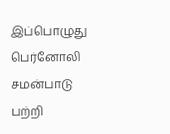இப்பொழுது பெர்னோலி சமன்பாடு பற்றி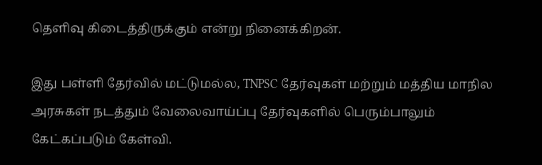தெளிவு கிடைத்திருக்கும் என்று நினைக்கிறன்.

இது பள்ளி தேர்வில் மட்டுமல்ல, TNPSC தேர்வுகள் மற்றும் மத்திய மாநில அரசுகள் நடத்தும் வேலைவாய்ப்பு தேர்வுகளில் பெரும்பாலும் கேட்கப்படும் கேள்வி.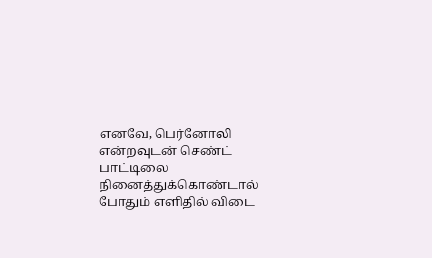எனவே, பெர்னோலி என்றவுடன் செண்ட் பாட்டிலை நினைத்துக்கொண்டால் போதும் எளிதில் விடை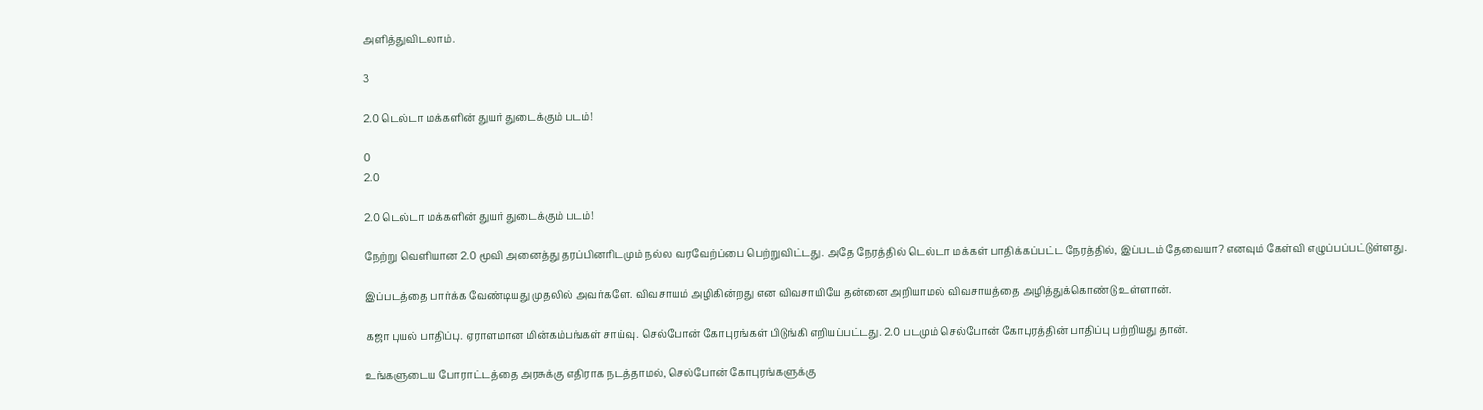அளித்துவிடலாம்.

3

2.0 டெல்டா மக்களின் துயர் துடைக்கும் படம்!

0
2.0

2.0 டெல்டா மக்களின் துயர் துடைக்கும் படம்!

நேற்று வெளியான 2.0 மூவி அனைத்து தரப்பினரிடமும் நல்ல வரவேற்ப்பை பெற்றுவிட்டது. அதே நேரத்தில் டெல்டா மக்கள் பாதிக்கப்பட்ட நேரத்தில், இப்படம் தேவையா? எனவும் கேள்வி எழுப்பப்பட்டுள்ளது.

இப்படத்தை பார்க்க வேண்டியது முதலில் அவர்களே. விவசாயம் அழிகின்றது என விவசாயியே தன்னை அறியாமல் விவசாயத்தை அழித்துக்கொண்டு உள்ளான்.

கஜா புயல் பாதிப்பு. ஏராளமான மின்கம்பங்கள் சாய்வு. செல்போன் கோபுரங்கள் பிடுங்கி எறியப்பட்டது. 2.0 படமும் செல்போன் கோபுரத்தின் பாதிப்பு பற்றியது தான்.

உங்களுடைய போராட்டத்தை அரசுக்கு எதிராக நடத்தாமல், செல்போன் கோபுரங்களுக்கு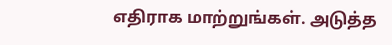எதிராக மாற்றுங்கள். அடுத்த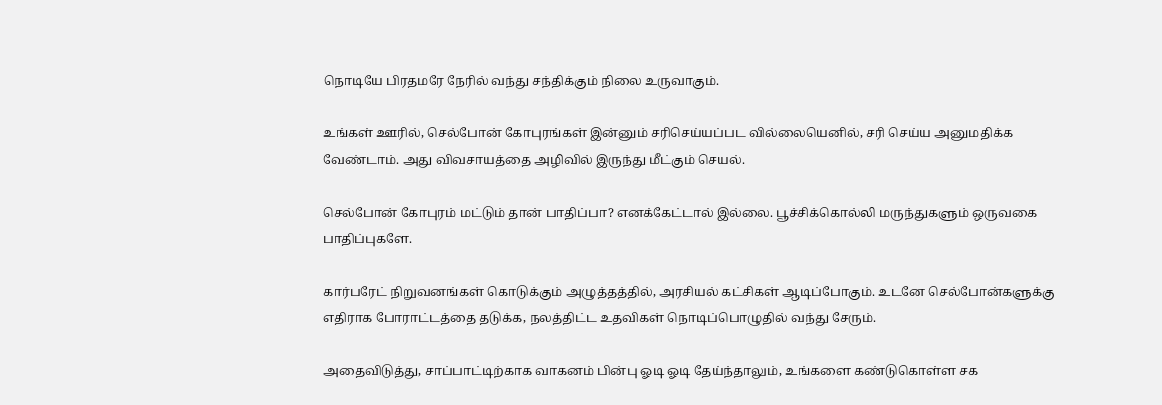நொடியே பிரதமரே நேரில் வந்து சந்திக்கும் நிலை உருவாகும்.

உங்கள் ஊரில், செல்போன் கோபுரங்கள் இன்னும் சரிசெய்யப்பட வில்லையெனில், சரி செய்ய அனுமதிக்க வேண்டாம். அது விவசாயத்தை அழிவில் இருந்து மீட்கும் செயல்.

செல்போன் கோபுரம் மட்டும் தான் பாதிப்பா? எனக்கேட்டால் இல்லை. பூச்சிக்கொல்லி மருந்துகளும் ஒருவகை பாதிப்புகளே.

கார்பரேட் நிறுவனங்கள் கொடுக்கும் அழுத்தத்தில், அரசியல் கட்சிகள் ஆடிப்போகும். உடனே செல்போன்களுக்கு எதிராக போராட்டத்தை தடுக்க, நலத்திட்ட உதவிகள் நொடிப்பொழுதில் வந்து சேரும்.

அதைவிடுத்து, சாப்பாட்டிற்காக வாகனம் பின்பு ஓடி ஓடி தேய்ந்தாலும், உங்களை கண்டுகொள்ள சக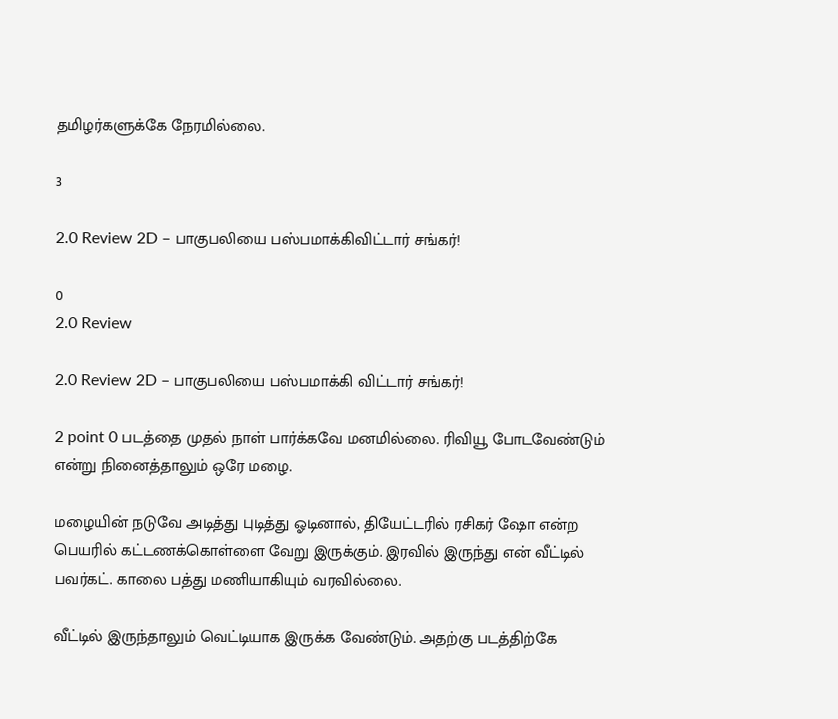தமிழர்களுக்கே நேரமில்லை.

3

2.0 Review 2D – பாகுபலியை பஸ்பமாக்கிவிட்டார் சங்கர்!

0
2.0 Review

2.0 Review 2D – பாகுபலியை பஸ்பமாக்கி விட்டார் சங்கர்!

2 point 0 படத்தை முதல் நாள் பார்க்கவே மனமில்லை. ரிவியூ போடவேண்டும் என்று நினைத்தாலும் ஒரே மழை.

மழையின் நடுவே அடித்து புடித்து ஓடினால், தியேட்டரில் ரசிகர் ஷோ என்ற பெயரில் கட்டணக்கொள்ளை வேறு இருக்கும். இரவில் இருந்து என் வீட்டில் பவர்கட். காலை பத்து மணியாகியும் வரவில்லை.

வீட்டில் இருந்தாலும் வெட்டியாக இருக்க வேண்டும். அதற்கு படத்திற்கே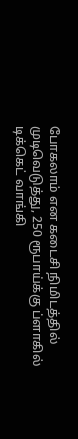போகலாம் என கடைசி நிமிடத்தில் முடிவெடுத்து, 250 ரூபாய்க்கு ப்ளாகில் டிக்கெட் வாங்கி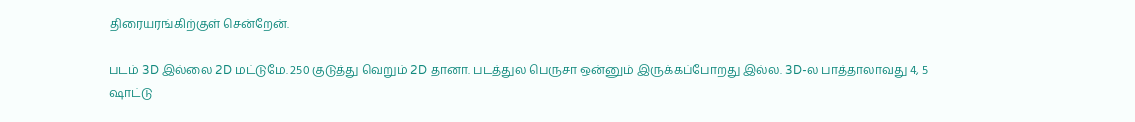திரையரங்கிற்குள் சென்றேன்.

படம் 3D இல்லை 2D மட்டுமே. 250 குடுத்து வெறும் 2D தானா. படத்துல பெருசா ஒன்னும் இருக்கப்போறது இல்ல. 3D-ல பாத்தாலாவது 4, 5 ஷாட்டு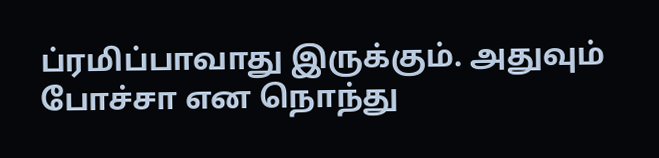ப்ரமிப்பாவாது இருக்கும். அதுவும் போச்சா என நொந்து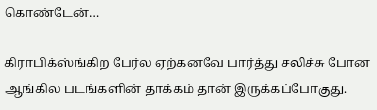கொண்டேன்…

கிராபிக்ஸ்ங்கிற பேர்ல ஏற்கனவே பார்த்து சலிச்சு போன ஆங்கில படங்களின் தாக்கம் தான் இருக்கப்போகுது.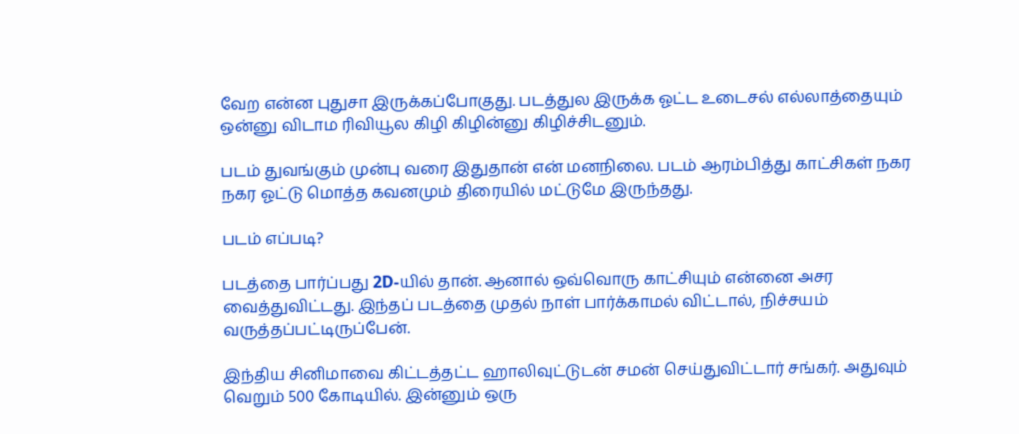வேற என்ன புதுசா இருக்கப்போகுது. படத்துல இருக்க ஓட்ட உடைசல் எல்லாத்தையும் ஒன்னு விடாம ரிவியூல கிழி கிழின்னு கிழிச்சிடனும்.

படம் துவங்கும் முன்பு வரை இதுதான் என் மனநிலை. படம் ஆரம்பித்து காட்சிகள் நகர நகர ஓட்டு மொத்த கவனமும் திரையில் மட்டுமே இருந்தது.

படம் எப்படி?

படத்தை பார்ப்பது 2D-யில் தான். ஆனால் ஒவ்வொரு காட்சியும் என்னை அசர வைத்துவிட்டது. இந்தப் படத்தை முதல் நாள் பார்க்காமல் விட்டால், நிச்சயம் வருத்தப்பட்டிருப்பேன்.

இந்திய சினிமாவை கிட்டத்தட்ட ஹாலிவுட்டுடன் சமன் செய்துவிட்டார் சங்கர். அதுவும் வெறும் 500 கோடியில். இன்னும் ஒரு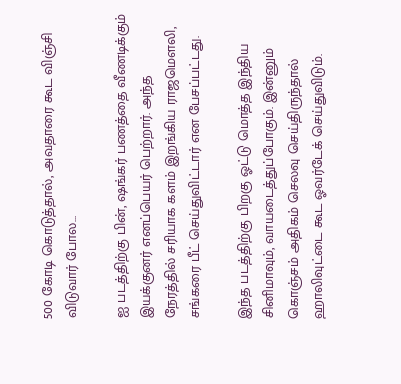500 கோடி கொடுத்தால், அவதாரை கூட விஞ்சி விடுவார் போல…

ஐ படத்திற்கு பின், ஷங்கர் பணத்தை வீணடிக்கும் இயக்குனர் எனப்பெயர் பெற்றார். அந்த நேரத்தில் சரியாக களம் இறங்கிய ராஜமௌலி, சங்கரை பீட் செய்துவிட்டார் என பேசப்பட்டது.

இந்த படத்திற்கு பிறகு ஓட்டு மொத்த இந்திய சினிமாவும், வாயடைத்துப்போகும். இன்னும் கொஞ்சம் அதிகம் செலவு செய்திருந்தால் ஹாலிவுட்டை கூட ஓவர்டேக் செய்துவிடும்.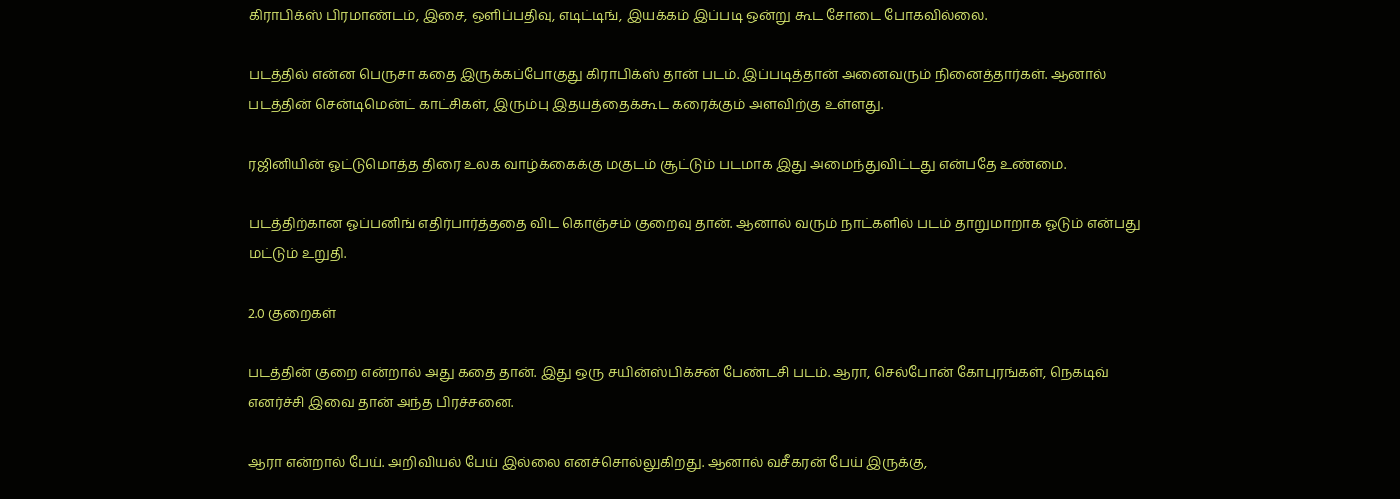கிராபிக்ஸ் பிரமாண்டம், இசை, ஒளிப்பதிவு, எடிட்டிங், இயக்கம் இப்படி ஒன்று கூட சோடை போகவில்லை.

படத்தில் என்ன பெருசா கதை இருக்கப்போகுது கிராபிக்ஸ் தான் படம். இப்படித்தான் அனைவரும் நினைத்தார்கள். ஆனால் படத்தின் சென்டிமென்ட் காட்சிகள், இரும்பு இதயத்தைக்கூட கரைக்கும் அளவிற்கு உள்ளது.

ரஜினியின் ஓட்டுமொத்த திரை உலக வாழ்க்கைக்கு மகுடம் சூட்டும் படமாக இது அமைந்துவிட்டது என்பதே உண்மை.

படத்திற்கான ஓப்பனிங் எதிர்பார்த்ததை விட கொஞ்சம் குறைவு தான். ஆனால் வரும் நாட்களில் படம் தாறுமாறாக ஓடும் என்பது மட்டும் உறுதி.

2.0 குறைகள்

படத்தின் குறை என்றால் அது கதை தான். இது ஒரு சயின்ஸ்பிக்சன் பேண்டசி படம். ஆரா, செல்போன் கோபுரங்கள், நெகடிவ் எனர்ச்சி இவை தான் அந்த பிரச்சனை.

ஆரா என்றால் பேய். அறிவியல் பேய் இல்லை எனச்சொல்லுகிறது. ஆனால் வசீகரன் பேய் இருக்கு,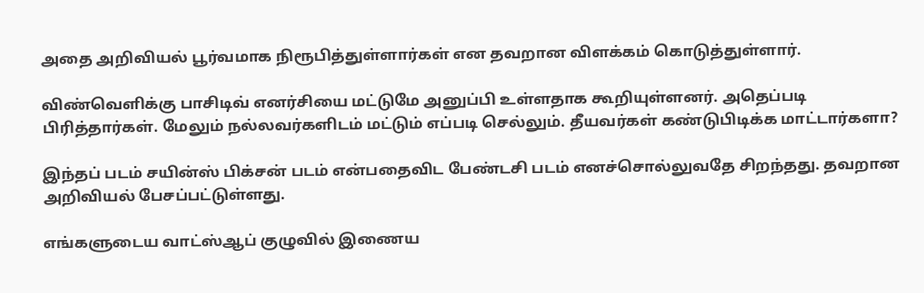அதை அறிவியல் பூர்வமாக நிரூபித்துள்ளார்கள் என தவறான விளக்கம் கொடுத்துள்ளார்.

விண்வெளிக்கு பாசிடிவ் எனர்சியை மட்டுமே அனுப்பி உள்ளதாக கூறியுள்ளனர். அதெப்படி பிரித்தார்கள். மேலும் நல்லவர்களிடம் மட்டும் எப்படி செல்லும். தீயவர்கள் கண்டுபிடிக்க மாட்டார்களா?

இந்தப் படம் சயின்ஸ் பிக்சன் படம் என்பதைவிட பேண்டசி படம் எனச்சொல்லுவதே சிறந்தது. தவறான அறிவியல் பேசப்பட்டுள்ளது.

எங்களுடைய வாட்ஸ்ஆப் குழுவில் இணைய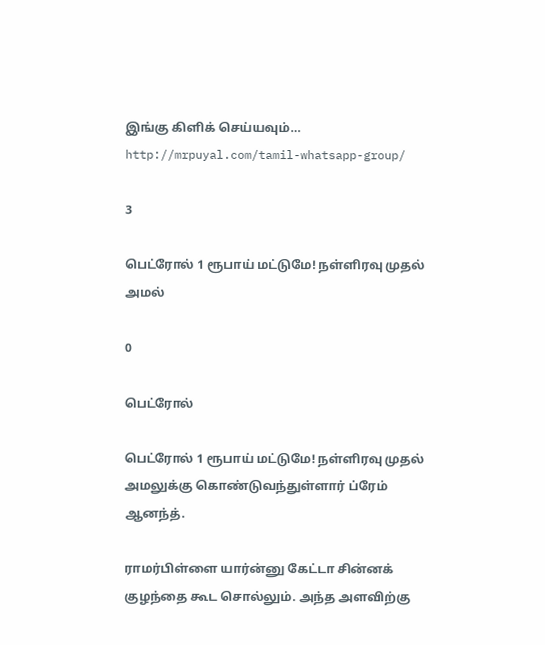இங்கு கிளிக் செய்யவும்…
http://mrpuyal.com/tamil-whatsapp-group/

3

பெட்ரோல் 1 ரூபாய் மட்டுமே! நள்ளிரவு முதல் அமல்

0

பெட்ரோல்

பெட்ரோல் 1 ரூபாய் மட்டுமே! நள்ளிரவு முதல் அமலுக்கு கொண்டுவந்துள்ளார் ப்ரேம் ஆனந்த்.

ராமர்பிள்ளை யார்ன்னு கேட்டா சின்னக் குழந்தை கூட சொல்லும். அந்த அளவிற்கு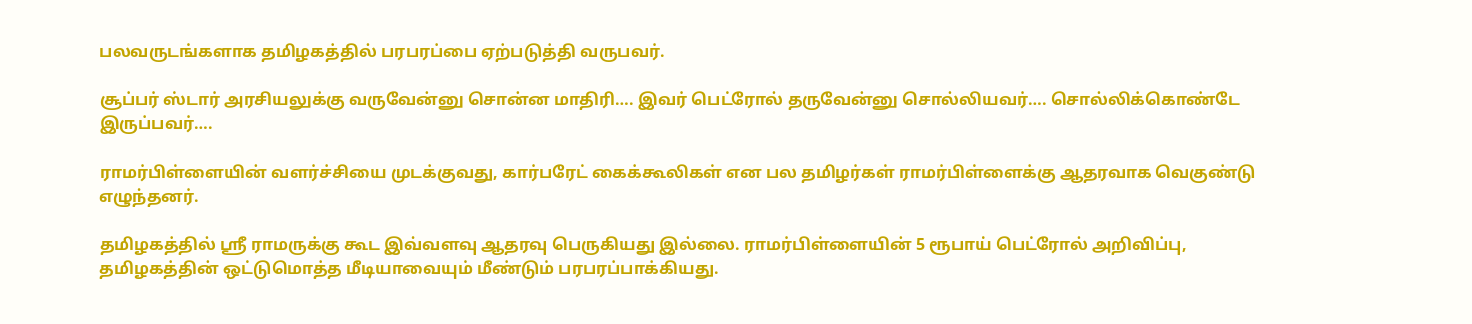பலவருடங்களாக தமிழகத்தில் பரபரப்பை ஏற்படுத்தி வருபவர்.

சூப்பர் ஸ்டார் அரசியலுக்கு வருவேன்னு சொன்ன மாதிரி…. இவர் பெட்ரோல் தருவேன்னு சொல்லியவர்…. சொல்லிக்கொண்டே இருப்பவர்….

ராமர்பிள்ளையின் வளர்ச்சியை முடக்குவது, கார்பரேட் கைக்கூலிகள் என பல தமிழர்கள் ராமர்பிள்ளைக்கு ஆதரவாக வெகுண்டு எழுந்தனர்.

தமிழகத்தில் ஸ்ரீ ராமருக்கு கூட இவ்வளவு ஆதரவு பெருகியது இல்லை. ராமர்பிள்ளையின் 5 ரூபாய் பெட்ரோல் அறிவிப்பு, தமிழகத்தின் ஒட்டுமொத்த மீடியாவையும் மீண்டும் பரபரப்பாக்கியது.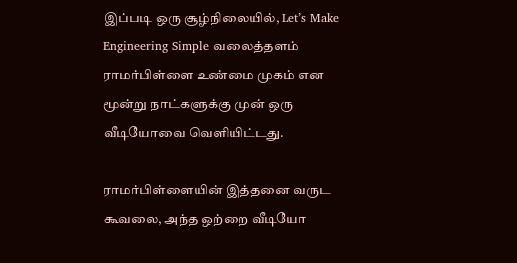இப்படி ஒரு சூழ்நிலையில், Let’s Make Engineering Simple வலைத்தளம் ராமர்பிள்ளை உண்மை முகம் என மூன்று நாட்களுக்கு முன் ஒரு வீடியோவை வெளியிட்டது.

ராமர்பிள்ளையின் இத்தனை வருட கூவலை, அந்த ஒற்றை வீடியோ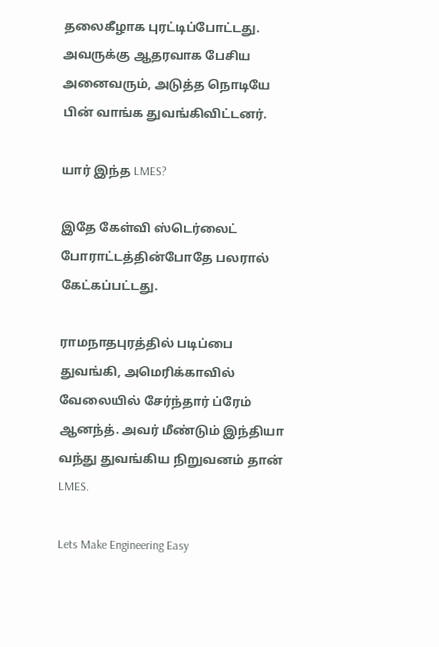தலைகீழாக புரட்டிப்போட்டது. அவருக்கு ஆதரவாக பேசிய அனைவரும், அடுத்த நொடியே பின் வாங்க துவங்கிவிட்டனர்.

யார் இந்த LMES?

இதே கேள்வி ஸ்டெர்லைட் போராட்டத்தின்போதே பலரால் கேட்கப்பட்டது.

ராமநாதபுரத்தில் படிப்பை துவங்கி, அமெரிக்காவில் வேலையில் சேர்ந்தார் ப்ரேம் ஆனந்த். அவர் மீண்டும் இந்தியா வந்து துவங்கிய நிறுவனம் தான் LMES.

Lets Make Engineering Easy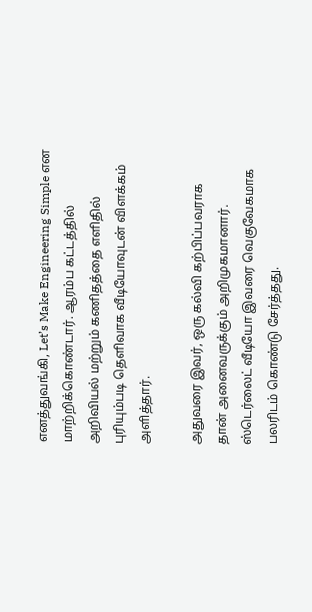எனத்துவங்கி, Let’s Make Engineering Simple என மாற்றிக்கொண்டார். ஆரம்ப கட்டத்தில் அறிவியல் மற்றும் கணிதத்தை எளிதில் புரியும்படி தெளிவாக வீடியோவுடன் விளக்கம் அளித்தார்.

அதுவரை இவர், ஒரு கல்வி கற்பிப்பவராக தான் அனைவருக்கும் அறிமுகமானார். ஸ்டெர்லைட் வீடியோ இவரை வெகுவேகமாக பலரிடம் கொண்டு சேர்த்தது.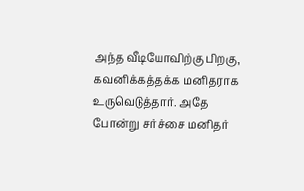அந்த வீடியோவிற்கு பிறகு, கவனிக்கத்தக்க மனிதராக உருவெடுத்தார். அதே போன்று சர்ச்சை மனிதர்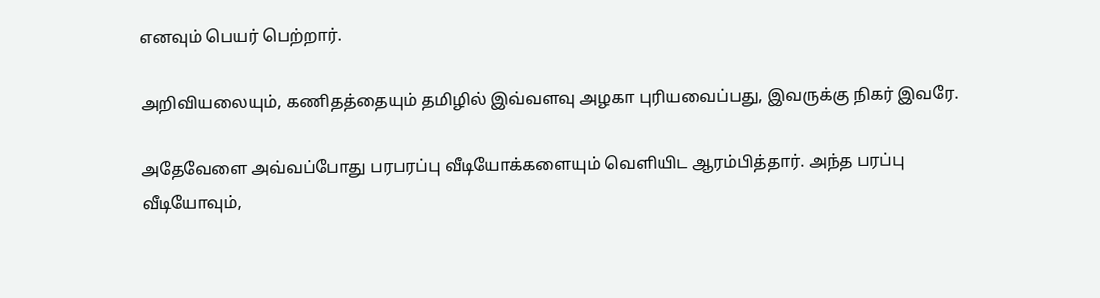எனவும் பெயர் பெற்றார்.

அறிவியலையும், கணிதத்தையும் தமிழில் இவ்வளவு அழகா புரியவைப்பது, இவருக்கு நிகர் இவரே.

அதேவேளை அவ்வப்போது பரபரப்பு வீடியோக்களையும் வெளியிட ஆரம்பித்தார். அந்த பரப்பு வீடியோவும்,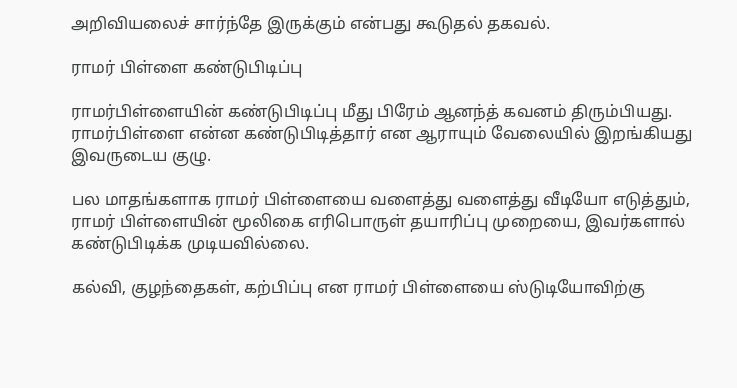அறிவியலைச் சார்ந்தே இருக்கும் என்பது கூடுதல் தகவல்.

ராமர் பிள்ளை கண்டுபிடிப்பு

ராமர்பிள்ளையின் கண்டுபிடிப்பு மீது பிரேம் ஆனந்த் கவனம் திரும்பியது. ராமர்பிள்ளை என்ன கண்டுபிடித்தார் என ஆராயும் வேலையில் இறங்கியது இவருடைய குழு.

பல மாதங்களாக ராமர் பிள்ளையை வளைத்து வளைத்து வீடியோ எடுத்தும், ராமர் பிள்ளையின் மூலிகை எரிபொருள் தயாரிப்பு முறையை, இவர்களால் கண்டுபிடிக்க முடியவில்லை.

கல்வி, குழந்தைகள், கற்பிப்பு என ராமர் பிள்ளையை ஸ்டுடியோவிற்கு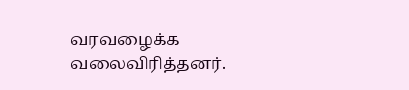வரவழைக்க வலைவிரித்தனர்.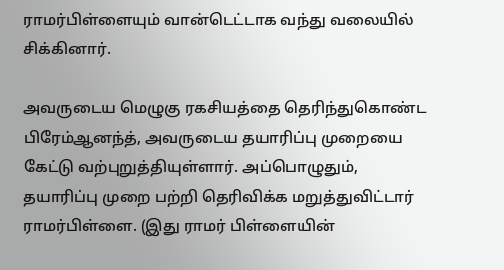ராமர்பிள்ளையும் வான்டெட்டாக வந்து வலையில் சிக்கினார்.

அவருடைய மெழுகு ரகசியத்தை தெரிந்துகொண்ட பிரேம்ஆனந்த், அவருடைய தயாரிப்பு முறையை கேட்டு வற்புறுத்தியுள்ளார். அப்பொழுதும், தயாரிப்பு முறை பற்றி தெரிவிக்க மறுத்துவிட்டார் ராமர்பிள்ளை. (இது ராமர் பிள்ளையின்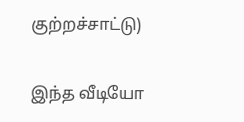குற்றச்சாட்டு)

இந்த வீடியோ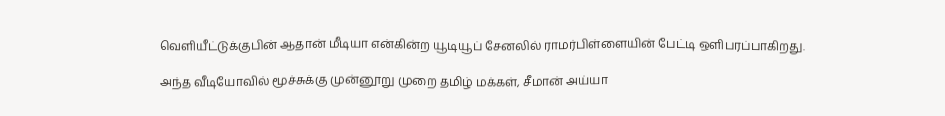வெளியீட்டுக்குபின் ஆதான் மீடியா என்கின்ற யூடியூப் சேனலில் ராமர்பிள்ளையின் பேட்டி ஒளிபரப்பாகிறது.

அந்த வீடியோவில் மூச்சுக்கு முன்னூறு முறை தமிழ் மக்கள், சீமான் அய்யா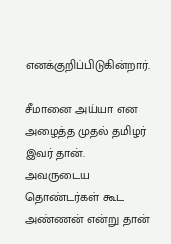எனக்குறிப்பிடுகின்றார்.

சீமானை அய்யா என அழைத்த முதல் தமிழர் இவர் தான். அவருடைய தொண்டர்கள் கூட அண்ணன் என்று தான்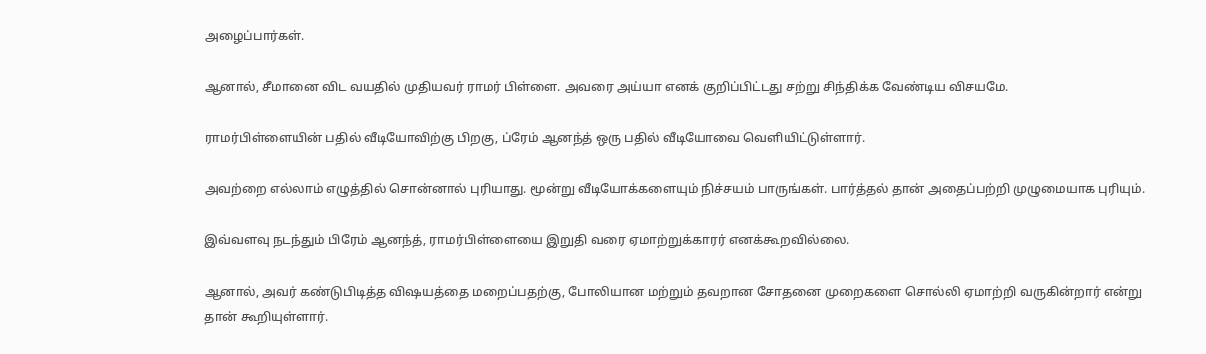அழைப்பார்கள்.

ஆனால், சீமானை விட வயதில் முதியவர் ராமர் பிள்ளை. அவரை அய்யா எனக் குறிப்பிட்டது சற்று சிந்திக்க வேண்டிய விசயமே.

ராமர்பிள்ளையின் பதில் வீடியோவிற்கு பிறகு, ப்ரேம் ஆனந்த் ஒரு பதில் வீடியோவை வெளியிட்டுள்ளார்.

அவற்றை எல்லாம் எழுத்தில் சொன்னால் புரியாது. மூன்று வீடியோக்களையும் நிச்சயம் பாருங்கள். பார்த்தல் தான் அதைப்பற்றி முழுமையாக புரியும்.

இவ்வளவு நடந்தும் பிரேம் ஆனந்த், ராமர்பிள்ளையை இறுதி வரை ஏமாற்றுக்காரர் எனக்கூறவில்லை.

ஆனால், அவர் கண்டுபிடித்த விஷயத்தை மறைப்பதற்கு, போலியான மற்றும் தவறான சோதனை முறைகளை சொல்லி ஏமாற்றி வருகின்றார் என்று தான் கூறியுள்ளார்.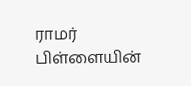ராமர் பிள்ளையின்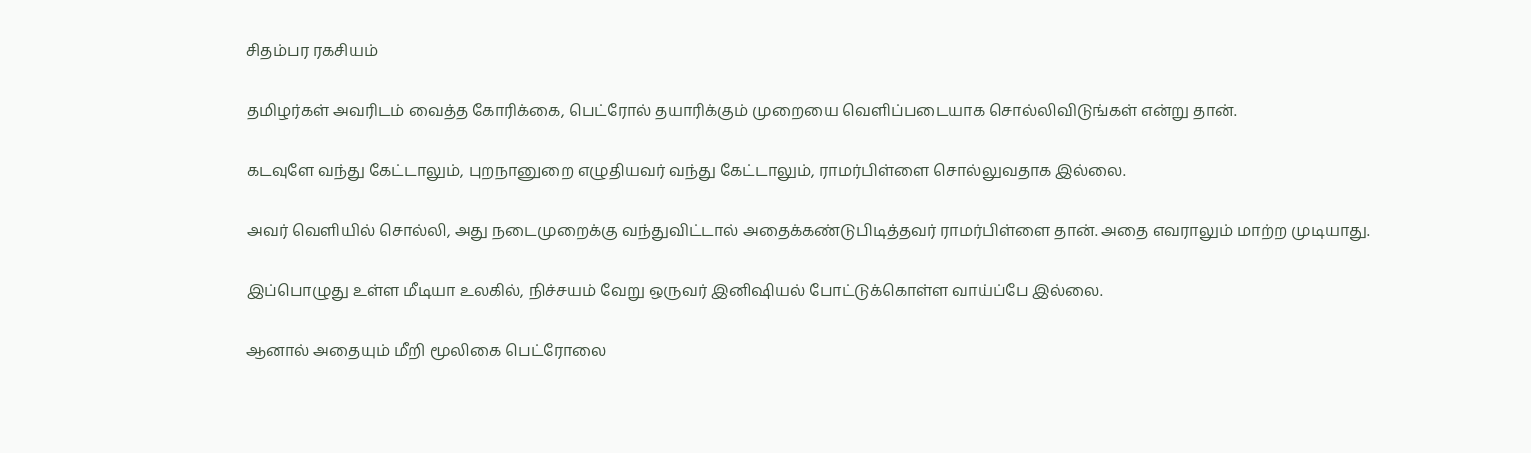சிதம்பர ரகசியம்

தமிழர்கள் அவரிடம் வைத்த கோரிக்கை, பெட்ரோல் தயாரிக்கும் முறையை வெளிப்படையாக சொல்லிவிடுங்கள் என்று தான்.

கடவுளே வந்து கேட்டாலும், புறநானுறை எழுதியவர் வந்து கேட்டாலும், ராமர்பிள்ளை சொல்லுவதாக இல்லை.

அவர் வெளியில் சொல்லி, அது நடைமுறைக்கு வந்துவிட்டால் அதைக்கண்டுபிடித்தவர் ராமர்பிள்ளை தான். அதை எவராலும் மாற்ற முடியாது.

இப்பொழுது உள்ள மீடியா உலகில், நிச்சயம் வேறு ஒருவர் இனிஷியல் போட்டுக்கொள்ள வாய்ப்பே இல்லை.

ஆனால் அதையும் மீறி மூலிகை பெட்ரோலை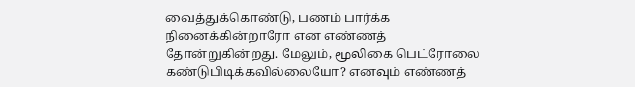வைத்துக்கொண்டு, பணம் பார்க்க நினைக்கின்றாரோ என எண்ணத் தோன்றுகின்றது. மேலும், மூலிகை பெட்ரோலை கண்டுபிடிக்கவில்லையோ? எனவும் எண்ணத்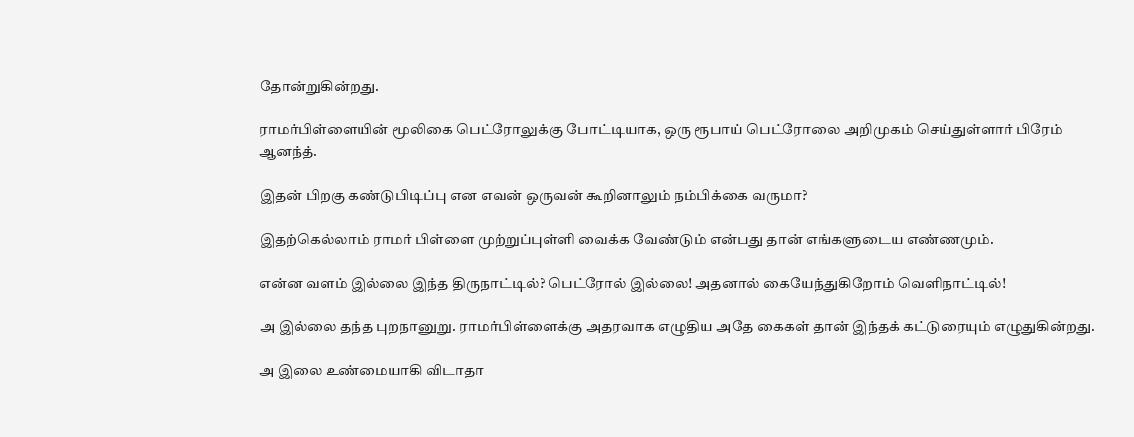தோன்றுகின்றது.

ராமர்பிள்ளையின் மூலிகை பெட்ரோலுக்கு போட்டியாக, ஒரு ரூபாய் பெட்ரோலை அறிமுகம் செய்துள்ளார் பிரேம் ஆனந்த்.

இதன் பிறகு கண்டுபிடிப்பு என எவன் ஒருவன் கூறினாலும் நம்பிக்கை வருமா?

இதற்கெல்லாம் ராமர் பிள்ளை முற்றுப்புள்ளி வைக்க வேண்டும் என்பது தான் எங்களுடைய எண்ணமும்.

என்ன வளம் இல்லை இந்த திருநாட்டில்? பெட்ரோல் இல்லை! அதனால் கையேந்துகிறோம் வெளிநாட்டில்!

அ இல்லை தந்த புறநானுறு. ராமர்பிள்ளைக்கு அதரவாக எழுதிய அதே கைகள் தான் இந்தக் கட்டுரையும் எழுதுகின்றது.

அ இலை உண்மையாகி விடாதா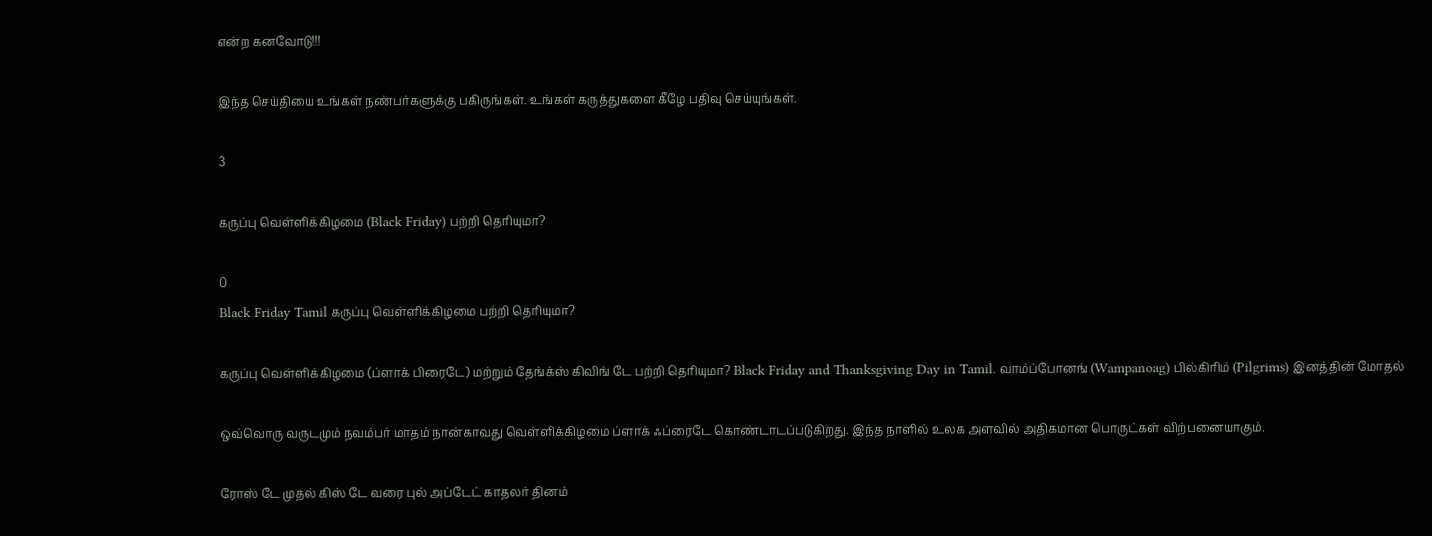என்ற கனவோடு!!!

இந்த செய்தியை உங்கள் நண்பர்களுக்கு பகிருங்கள். உங்கள் கருத்துகளை கீழே பதிவு செய்யுங்கள்.

3

கருப்பு வெள்ளிக்கிழமை (Black Friday) பற்றி தெரியுமா?

0
Black Friday Tamil கருப்பு வெள்ளிக்கிழமை பற்றி தெரியுமா?

கருப்பு வெள்ளிக்கிழமை (ப்ளாக் பிரைடே) மற்றும் தேங்க்ஸ் கிவிங் டே பற்றி தெரியுமா? Black Friday and Thanksgiving Day in Tamil. வாம்ப்போனங் (Wampanoag) பில்கிரிம் (Pilgrims) இனத்தின் மோதல்

ஒவ்வொரு வருடமும் நவம்பர் மாதம் நான்காவது வெள்ளிக்கிழமை ப்ளாக் ஃப்ரைடே கொண்டாடப்படுகிறது. இந்த நாளில் உலக அளவில் அதிகமான பொருட்கள் விற்பனையாகும்.

ரோஸ் டே முதல் கிஸ் டே வரை புல் அப்டேட் காதலர் தினம்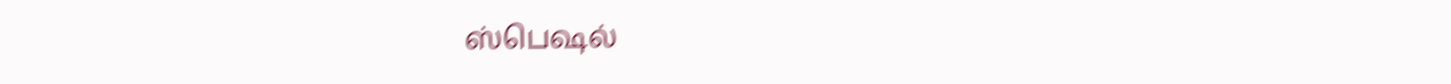ஸ்பெஷல்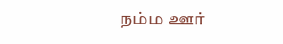நம்ம ஊர்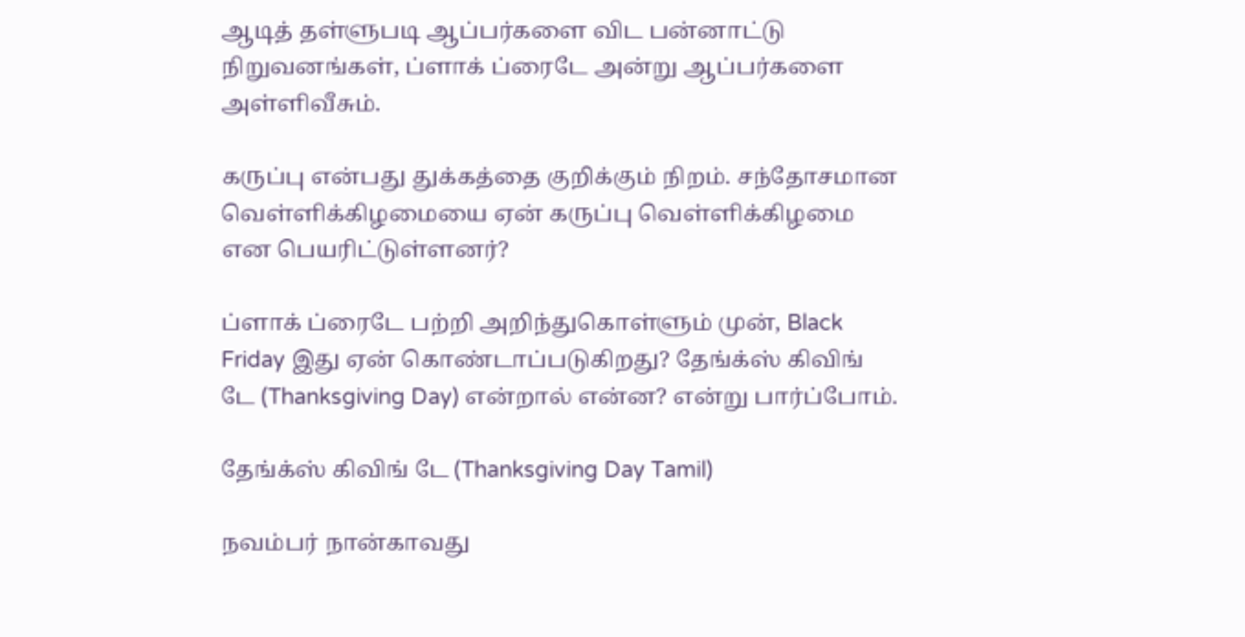ஆடித் தள்ளுபடி ஆப்பர்களை விட பன்னாட்டு நிறுவனங்கள், ப்ளாக் ப்ரைடே அன்று ஆப்பர்களை அள்ளிவீசும்.

கருப்பு என்பது துக்கத்தை குறிக்கும் நிறம். சந்தோசமான வெள்ளிக்கிழமையை ஏன் கருப்பு வெள்ளிக்கிழமை என பெயரிட்டுள்ளனர்?

ப்ளாக் ப்ரைடே பற்றி அறிந்துகொள்ளும் முன், Black Friday இது ஏன் கொண்டாப்படுகிறது? தேங்க்ஸ் கிவிங் டே (Thanksgiving Day) என்றால் என்ன? என்று பார்ப்போம்.

தேங்க்ஸ் கிவிங் டே (Thanksgiving Day Tamil)

நவம்பர் நான்காவது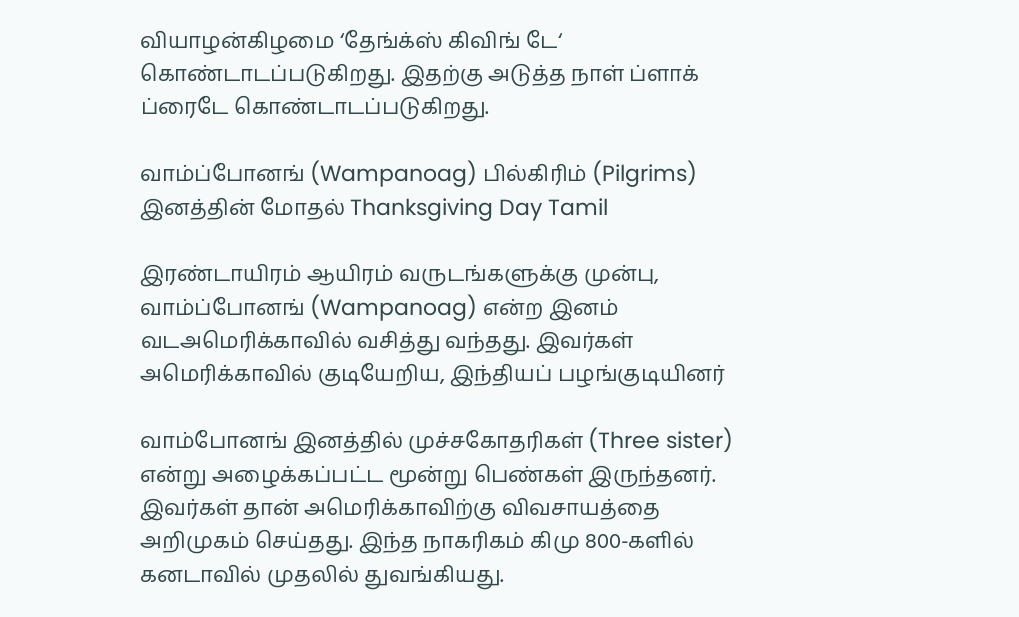வியாழன்கிழமை ‘தேங்க்ஸ் கிவிங் டே‘ கொண்டாடப்படுகிறது. இதற்கு அடுத்த நாள் ப்ளாக் ப்ரைடே கொண்டாடப்படுகிறது.

வாம்ப்போனங் (Wampanoag) பில்கிரிம் (Pilgrims) இனத்தின் மோதல் Thanksgiving Day Tamil

இரண்டாயிரம் ஆயிரம் வருடங்களுக்கு முன்பு, வாம்ப்போனங் (Wampanoag) என்ற இனம் வடஅமெரிக்காவில் வசித்து வந்தது. இவர்கள் அமெரிக்காவில் குடியேறிய, இந்தியப் பழங்குடியினர்

வாம்போனங் இனத்தில் முச்சகோதரிகள் (Three sister) என்று அழைக்கப்பட்ட மூன்று பெண்கள் இருந்தனர். இவர்கள் தான் அமெரிக்காவிற்கு விவசாயத்தை அறிமுகம் செய்தது. இந்த நாகரிகம் கிமு 800-களில் கனடாவில் முதலில் துவங்கியது.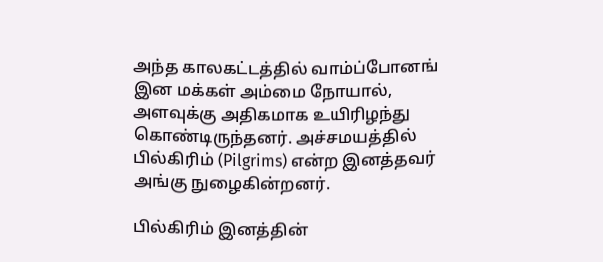அந்த காலகட்டத்தில் வாம்ப்போனங் இன மக்கள் அம்மை நோயால், அளவுக்கு அதிகமாக உயிரிழந்து கொண்டிருந்தனர். அச்சமயத்தில் பில்கிரிம் (Pilgrims) என்ற இனத்தவர் அங்கு நுழைகின்றனர்.

பில்கிரிம் இனத்தின்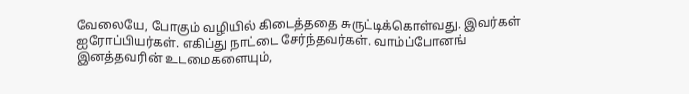வேலையே, போகும் வழியில் கிடைத்ததை சுருட்டிக்கொள்வது. இவர்கள் ஐரோப்பியர்கள். எகிப்து நாட்டை சேர்ந்தவர்கள். வாம்ப்போனங் இனத்தவரின் உடமைகளையும்,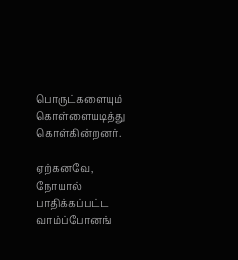பொருட்களையும் கொள்ளையடித்து கொள்கின்றனர்.

ஏற்கனவே, நோயால் பாதிக்கப்பட்ட வாம்ப்போனங்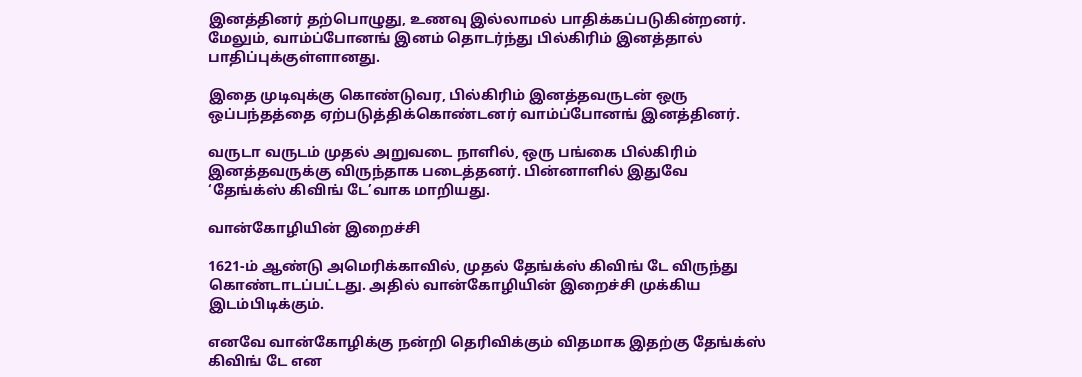இனத்தினர் தற்பொழுது, உணவு இல்லாமல் பாதிக்கப்படுகின்றனர். மேலும், வாம்ப்போனங் இனம் தொடர்ந்து பில்கிரிம் இனத்தால் பாதிப்புக்குள்ளானது.

இதை முடிவுக்கு கொண்டுவர, பில்கிரிம் இனத்தவருடன் ஒரு ஒப்பந்தத்தை ஏற்படுத்திக்கொண்டனர் வாம்ப்போனங் இனத்தினர்.

வருடா வருடம் முதல் அறுவடை நாளில், ஒரு பங்கை பில்கிரிம் இனத்தவருக்கு விருந்தாக படைத்தனர். பின்னாளில் இதுவே ‘தேங்க்ஸ் கிவிங் டே’வாக மாறியது.

வான்கோழியின் இறைச்சி

1621-ம் ஆண்டு அமெரிக்காவில், முதல் தேங்க்ஸ் கிவிங் டே விருந்து கொண்டாடப்பட்டது. அதில் வான்கோழியின் இறைச்சி முக்கிய இடம்பிடிக்கும்.

எனவே வான்கோழிக்கு நன்றி தெரிவிக்கும் விதமாக இதற்கு தேங்க்ஸ் கிவிங் டே என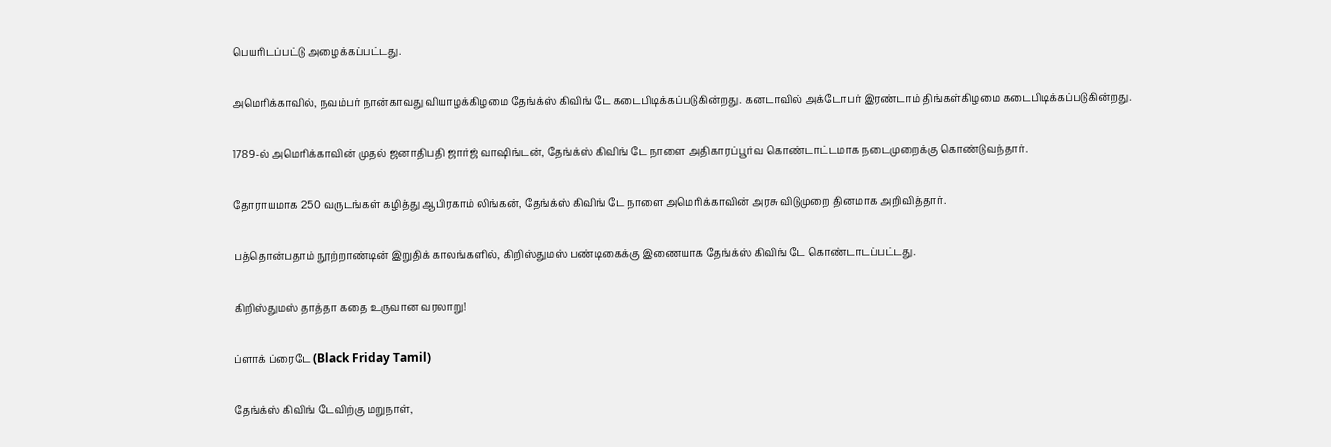பெயரிடப்பட்டு அழைக்கப்பட்டது.

அமெரிக்காவில், நவம்பர் நான்காவது வியாழக்கிழமை தேங்க்ஸ் கிவிங் டே கடைபிடிக்கப்படுகின்றது. கனடாவில் அக்டோபர் இரண்டாம் திங்கள்கிழமை கடைபிடிக்கப்படுகின்றது.

1789-ல் அமெரிக்காவின் முதல் ஜனாதிபதி ஜார்ஜ் வாஷிங்டன், தேங்க்ஸ் கிவிங் டே நாளை அதிகாரப்பூர்வ கொண்டாட்டமாக நடைமுறைக்கு கொண்டுவந்தார்.

தோராயமாக 250 வருடங்கள் கழித்து ஆபிரகாம் லிங்கன், தேங்க்ஸ் கிவிங் டே நாளை அமெரிக்காவின் அரசு விடுமுறை தினமாக அறிவித்தார்.

பத்தொன்பதாம் நூற்றாண்டின் இறுதிக் காலங்களில், கிறிஸ்துமஸ் பண்டிகைக்கு இணையாக தேங்க்ஸ் கிவிங் டே கொண்டாடப்பட்டது.

கிறிஸ்துமஸ் தாத்தா கதை உருவான வரலாறு!

ப்ளாக் ப்ரைடே (Black Friday Tamil)

தேங்க்ஸ் கிவிங் டேவிற்கு மறுநாள்,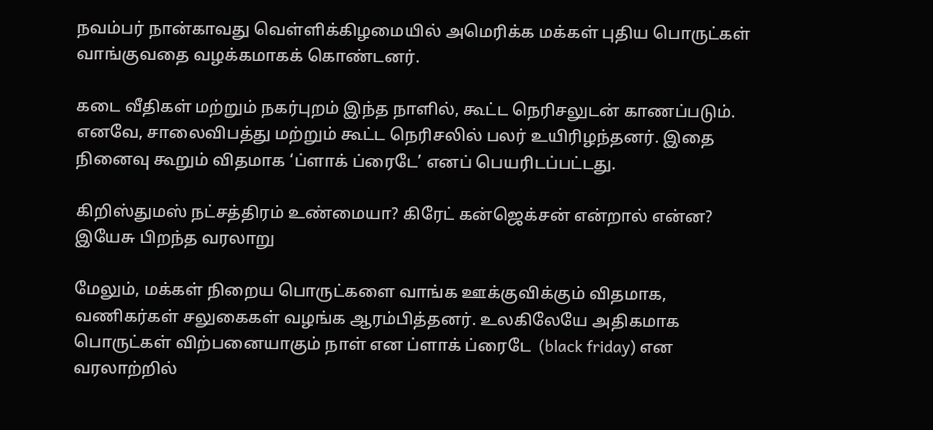நவம்பர் நான்காவது வெள்ளிக்கிழமையில் அமெரிக்க மக்கள் புதிய பொருட்கள் வாங்குவதை வழக்கமாகக் கொண்டனர்.

கடை வீதிகள் மற்றும் நகர்புறம் இந்த நாளில், கூட்ட நெரிசலுடன் காணப்படும். எனவே, சாலைவிபத்து மற்றும் கூட்ட நெரிசலில் பலர் உயிரிழந்தனர். இதை நினைவு கூறும் விதமாக ‘ப்ளாக் ப்ரைடே’ எனப் பெயரிடப்பட்டது.

கிறிஸ்துமஸ் நட்சத்திரம் உண்மையா? கிரேட் கன்ஜெக்சன் என்றால் என்ன? இயேசு பிறந்த வரலாறு

மேலும், மக்கள் நிறைய பொருட்களை வாங்க ஊக்குவிக்கும் விதமாக, வணிகர்கள் சலுகைகள் வழங்க ஆரம்பித்தனர். உலகிலேயே அதிகமாக பொருட்கள் விற்பனையாகும் நாள் என ப்ளாக் ப்ரைடே  (black friday) என வரலாற்றில்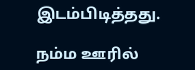இடம்பிடித்தது.

நம்ம ஊரில்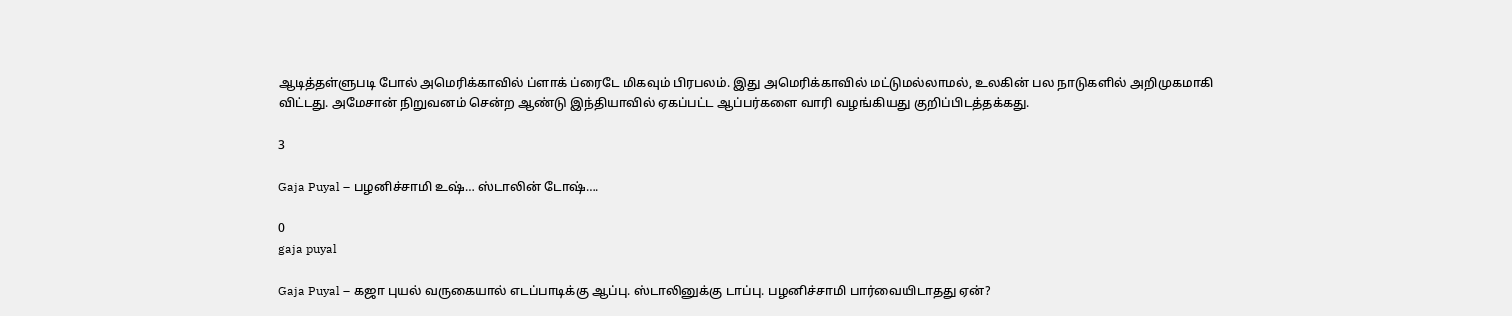ஆடித்தள்ளுபடி போல் அமெரிக்காவில் ப்ளாக் ப்ரைடே மிகவும் பிரபலம். இது அமெரிக்காவில் மட்டுமல்லாமல், உலகின் பல நாடுகளில் அறிமுகமாகி விட்டது. அமேசான் நிறுவனம் சென்ற ஆண்டு இந்தியாவில் ஏகப்பட்ட ஆப்பர்களை வாரி வழங்கியது குறிப்பிடத்தக்கது.

3

Gaja Puyal – பழனிச்சாமி உஷ்… ஸ்டாலின் டோஷ்….

0
gaja puyal

Gaja Puyal – கஜா புயல் வருகையால் எடப்பாடிக்கு ஆப்பு. ஸ்டாலினுக்கு டாப்பு. பழனிச்சாமி பார்வையிடாதது ஏன்?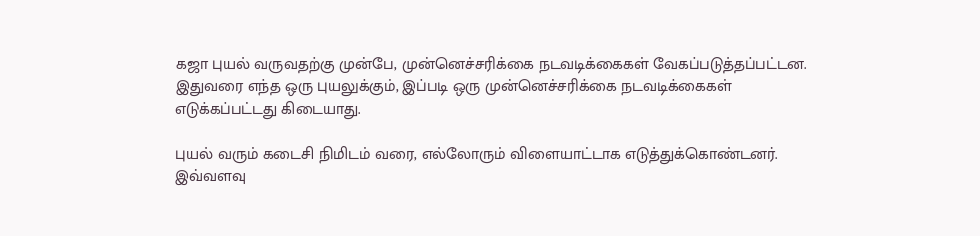கஜா புயல் வருவதற்கு முன்பே, முன்னெச்சரிக்கை நடவடிக்கைகள் வேகப்படுத்தப்பட்டன. இதுவரை எந்த ஒரு புயலுக்கும், இப்படி ஒரு முன்னெச்சரிக்கை நடவடிக்கைகள் எடுக்கப்பட்டது கிடையாது.

புயல் வரும் கடைசி நிமிடம் வரை, எல்லோரும் விளையாட்டாக எடுத்துக்கொண்டனர். இவ்வளவு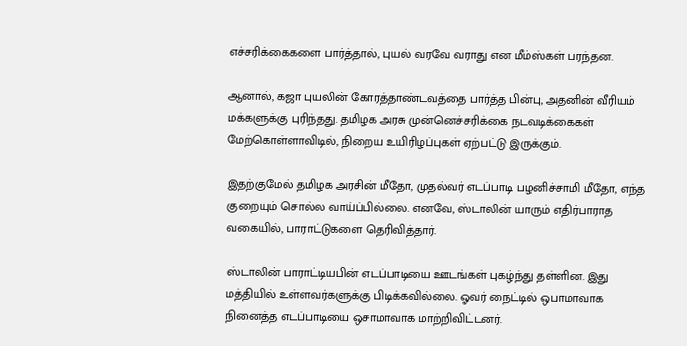எச்சரிக்கைகளை பார்த்தால், புயல் வரவே வராது என மீம்ஸ்கள் பரந்தன.

ஆனால், கஜா புயலின் கோரத்தாண்டவத்தை பார்த்த பின்பு, அதனின் வீரியம் மக்களுக்கு புரிந்தது. தமிழக அரசு முன்னெச்சரிக்கை நடவடிக்கைகள் மேற்கொள்ளாவிடில், நிறைய உயிரிழப்புகள் ஏற்பட்டு இருக்கும்.

இதற்குமேல் தமிழக அரசின் மீதோ, முதல்வர் எடப்பாடி பழனிச்சாமி மீதோ, எந்த குறையும் சொல்ல வாய்ப்பில்லை. எனவே, ஸ்டாலின் யாரும் எதிர்பாராத வகையில், பாராட்டுகளை தெரிவித்தார்.

ஸ்டாலின் பாராட்டியபின் எடப்பாடியை ஊடங்கள் புகழ்ந்து தள்ளின. இது மத்தியில் உள்ளவர்களுக்கு பிடிக்கவில்லை. ஓவர் நைட்டில் ஒபாமாவாக நினைத்த எடப்பாடியை ஒசாமாவாக மாற்றிவிட்டனர்.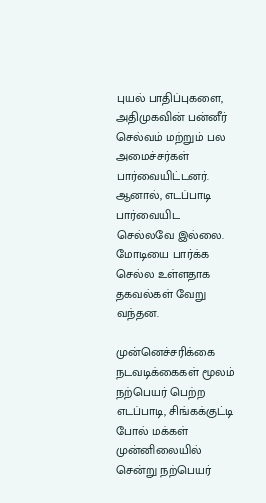புயல் பாதிப்புகளை, அதிமுகவின் பன்னீர் செல்வம் மற்றும் பல அமைச்சர்கள் பார்வையிட்டனர். ஆனால், எடப்பாடி பார்வையிட செல்லவே இல்லை. மோடியை பார்க்க செல்ல உள்ளதாக தகவல்கள் வேறு வந்தன.

முன்னெச்சரிக்கை நடவடிக்கைகள் மூலம் நற்பெயர் பெற்ற எடப்பாடி, சிங்கக்குட்டி போல் மக்கள் முன்னிலையில் சென்று நற்பெயர்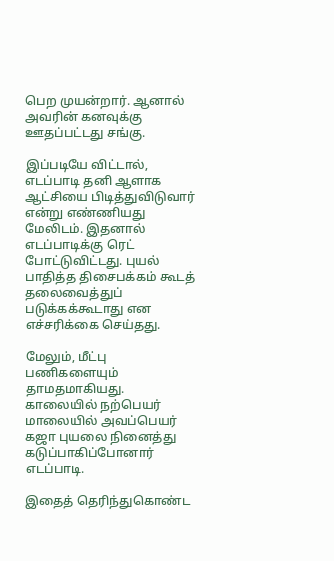பெற முயன்றார். ஆனால் அவரின் கனவுக்கு ஊதப்பட்டது சங்கு.

இப்படியே விட்டால், எடப்பாடி தனி ஆளாக ஆட்சியை பிடித்துவிடுவார் என்று எண்ணியது மேலிடம். இதனால் எடப்பாடிக்கு ரெட் போட்டுவிட்டது. புயல் பாதித்த திசைபக்கம் கூடத் தலைவைத்துப் படுக்கக்கூடாது என எச்சரிக்கை செய்தது.

மேலும், மீட்பு பணிகளையும் தாமதமாகியது. காலையில் நற்பெயர் மாலையில் அவப்பெயர் கஜா புயலை நினைத்து கடுப்பாகிப்போனார் எடப்பாடி.

இதைத் தெரிந்துகொண்ட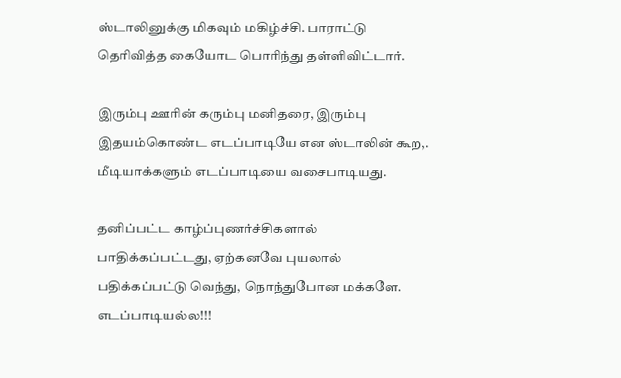ஸ்டாலினுக்கு மிகவும் மகிழ்ச்சி. பாராட்டு தெரிவித்த கையோட பொரிந்து தள்ளிவிட்டார்.

இரும்பு ஊரின் கரும்பு மனிதரை, இரும்பு இதயம்கொண்ட எடப்பாடியே என ஸ்டாலின் கூற,. மீடியாக்களும் எடப்பாடியை வசைபாடியது.

தனிப்பட்ட காழ்ப்புணர்ச்சிகளால் பாதிக்கப்பட்டது, ஏற்கனவே புயலால் பதிக்கப்பட்டு வெந்து, நொந்துபோன மக்களே. எடப்பாடியல்ல!!!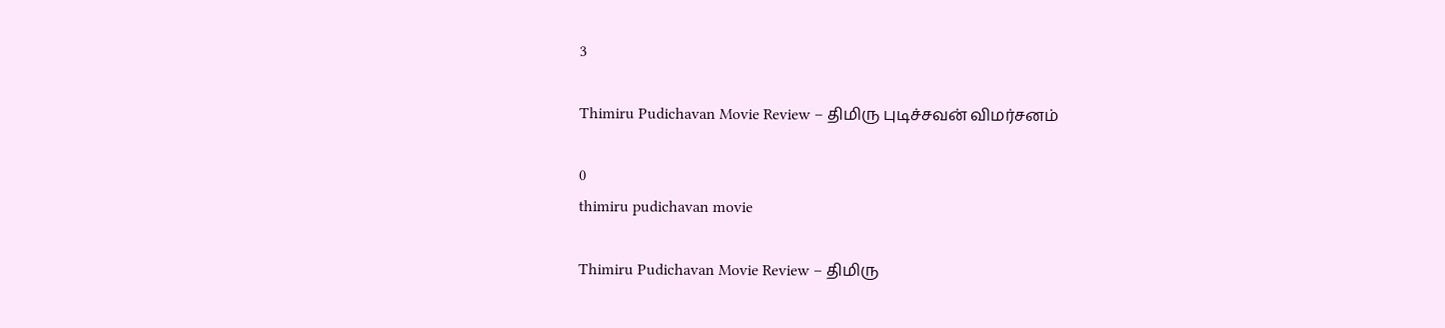3

Thimiru Pudichavan Movie Review – திமிரு புடிச்சவன் விமர்சனம்

0
thimiru pudichavan movie

Thimiru Pudichavan Movie Review – திமிரு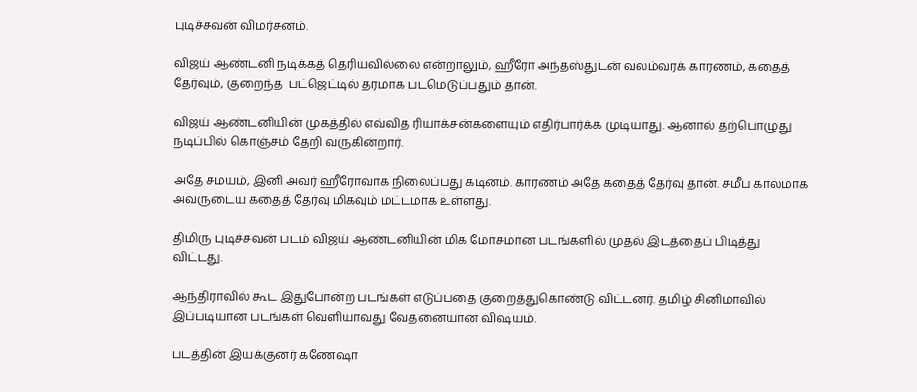புடிச்சவன் விமர்சனம்.

விஜய் ஆண்டனி நடிக்கத் தெரியவில்லை என்றாலும், ஹீரோ அந்தஸ்துடன் வலம்வரக் காரணம், கதைத் தேர்வும், குறைந்த  பட்ஜெட்டில் தரமாக படமெடுப்பதும் தான்.

விஜய் ஆண்டனியின் முகத்தில் எவ்வித ரியாக்சன்களையும் எதிர்பார்க்க முடியாது. ஆனால் தற்பொழுது நடிப்பில் கொஞ்சம் தேறி வருகின்றார்.

அதே சமயம், இனி அவர் ஹீரோவாக நிலைப்பது கடினம். காரணம் அதே கதைத் தேர்வு தான். சமீப காலமாக அவருடைய கதைத் தேர்வு மிகவும் மட்டமாக உள்ளது.

திமிரு புடிச்சவன் படம் விஜய் ஆண்டனியின் மிக மோசமான படங்களில் முதல் இடத்தைப் பிடித்து விட்டது.

ஆந்திராவில் கூட இதுபோன்ற படங்கள் எடுப்பதை குறைத்துகொண்டு விட்டனர். தமிழ் சினிமாவில் இப்படியான படங்கள் வெளியாவது வேதனையான விஷயம்.

படத்தின் இயக்குனர் கணேஷா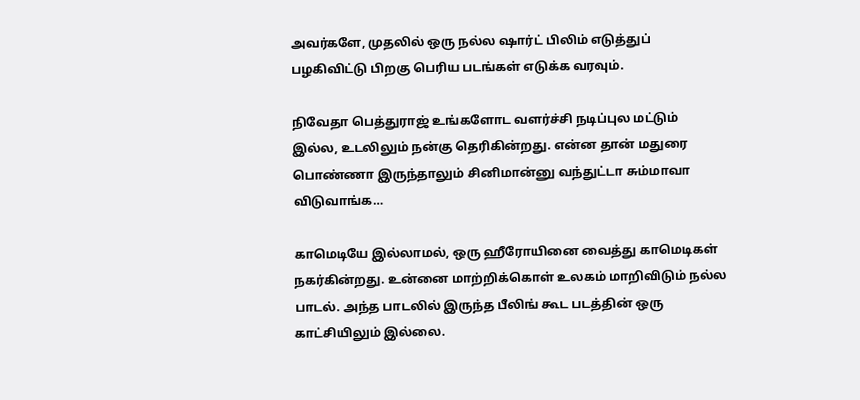அவர்களே, முதலில் ஒரு நல்ல ஷார்ட் பிலிம் எடுத்துப் பழகிவிட்டு பிறகு பெரிய படங்கள் எடுக்க வரவும்.

நிவேதா பெத்துராஜ் உங்களோட வளர்ச்சி நடிப்புல மட்டும் இல்ல, உடலிலும் நன்கு தெரிகின்றது. என்ன தான் மதுரை பொண்ணா இருந்தாலும் சினிமான்னு வந்துட்டா சும்மாவா விடுவாங்க…

காமெடியே இல்லாமல், ஒரு ஹீரோயினை வைத்து காமெடிகள் நகர்கின்றது. உன்னை மாற்றிக்கொள் உலகம் மாறிவிடும் நல்ல பாடல். அந்த பாடலில் இருந்த பீலிங் கூட படத்தின் ஒரு காட்சியிலும் இல்லை.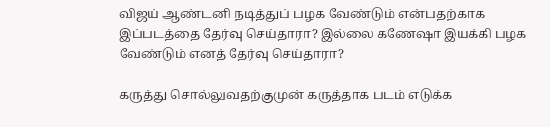விஜய் ஆண்டனி நடித்துப் பழக வேண்டும் என்பதற்காக இப்படத்தை தேர்வு செய்தாரா? இல்லை கணேஷா இயக்கி பழக வேண்டும் எனத் தேர்வு செய்தாரா?

கருத்து சொல்லுவதற்குமுன் கருத்தாக படம் எடுக்க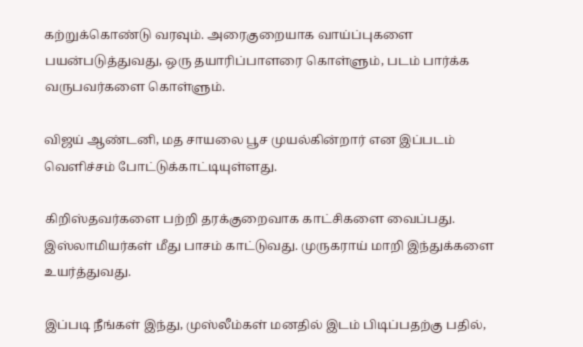கற்றுக்கொண்டு வரவும். அரைகுறையாக வாய்ப்புகளை பயன்படுத்துவது, ஒரு தயாரிப்பாளரை கொள்ளும், படம் பார்க்க வருபவர்களை கொள்ளும்.

விஜய் ஆண்டனி, மத சாயலை பூச முயல்கின்றார் என இப்படம் வெளிச்சம் போட்டுக்காட்டியுள்ளது.

கிறிஸ்தவர்களை பற்றி தரக்குறைவாக காட்சிகளை வைப்பது. இஸ்லாமியர்கள் மீது பாசம் காட்டுவது. முருகராய் மாறி இந்துக்களை உயர்த்துவது.

இப்படி நீங்கள் இந்து, முஸ்லீம்கள் மனதில் இடம் பிடிப்பதற்கு பதில்,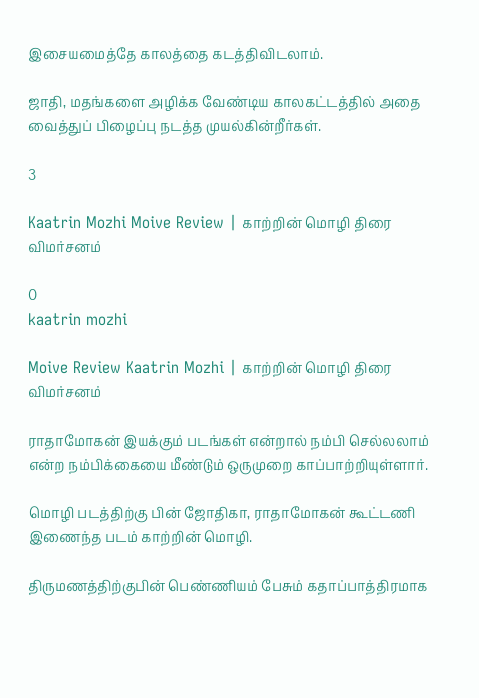இசையமைத்தே காலத்தை கடத்திவிடலாம்.

ஜாதி, மதங்களை அழிக்க வேண்டிய காலகட்டத்தில் அதை வைத்துப் பிழைப்பு நடத்த முயல்கின்றீர்கள்.

3

Kaatrin Mozhi Moive Review | காற்றின் மொழி திரை விமர்சனம்

0
kaatrin mozhi

Moive Review Kaatrin Mozhi | காற்றின் மொழி திரை விமர்சனம்

ராதாமோகன் இயக்கும் படங்கள் என்றால் நம்பி செல்லலாம் என்ற நம்பிக்கையை மீண்டும் ஒருமுறை காப்பாற்றியுள்ளார்.

மொழி படத்திற்கு பின் ஜோதிகா, ராதாமோகன் கூட்டணி இணைந்த படம் காற்றின் மொழி.

திருமணத்திற்குபின் பெண்ணியம் பேசும் கதாப்பாத்திரமாக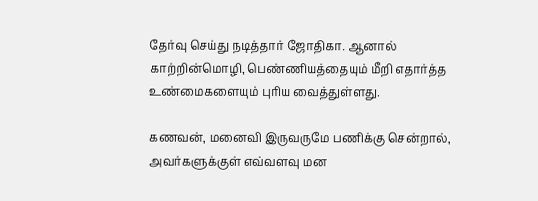தேர்வு செய்து நடித்தார் ஜோதிகா. ஆனால் காற்றின்மொழி, பெண்ணியத்தையும் மீறி எதார்த்த உண்மைகளையும் புரிய வைத்துள்ளது.

கணவன், மனைவி இருவருமே பணிக்கு சென்றால், அவர்களுக்குள் எவ்வளவு மன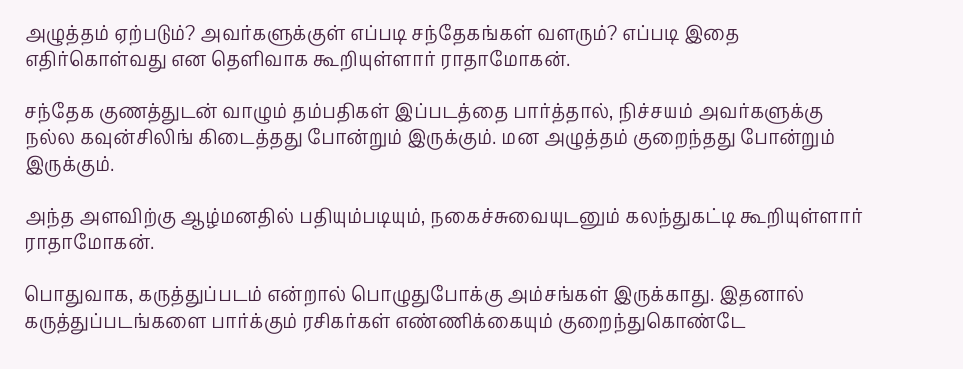அழுத்தம் ஏற்படும்? அவர்களுக்குள் எப்படி சந்தேகங்கள் வளரும்? எப்படி இதை எதிர்கொள்வது என தெளிவாக கூறியுள்ளார் ராதாமோகன்.

சந்தேக குணத்துடன் வாழும் தம்பதிகள் இப்படத்தை பார்த்தால், நிச்சயம் அவர்களுக்கு நல்ல கவுன்சிலிங் கிடைத்தது போன்றும் இருக்கும். மன அழுத்தம் குறைந்தது போன்றும் இருக்கும்.

அந்த அளவிற்கு ஆழ்மனதில் பதியும்படியும், நகைச்சுவையுடனும் கலந்துகட்டி கூறியுள்ளார் ராதாமோகன்.

பொதுவாக, கருத்துப்படம் என்றால் பொழுதுபோக்கு அம்சங்கள் இருக்காது. இதனால் கருத்துப்படங்களை பார்க்கும் ரசிகர்கள் எண்ணிக்கையும் குறைந்துகொண்டே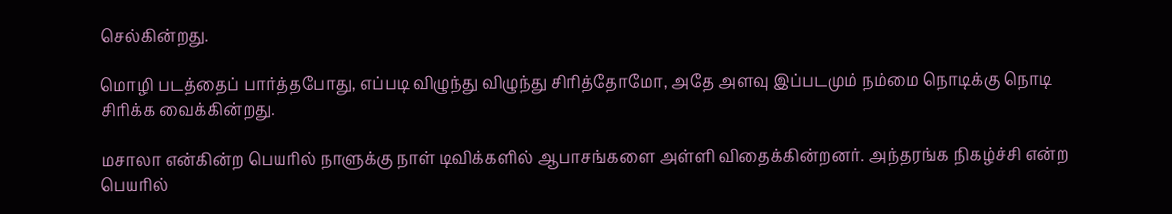செல்கின்றது.

மொழி படத்தைப் பார்த்தபோது, எப்படி விழுந்து விழுந்து சிரித்தோமோ, அதே அளவு இப்படமும் நம்மை நொடிக்கு நொடி சிரிக்க வைக்கின்றது.

மசாலா என்கின்ற பெயரில் நாளுக்கு நாள் டிவிக்களில் ஆபாசங்களை அள்ளி விதைக்கின்றனர். அந்தரங்க நிகழ்ச்சி என்ற பெயரில்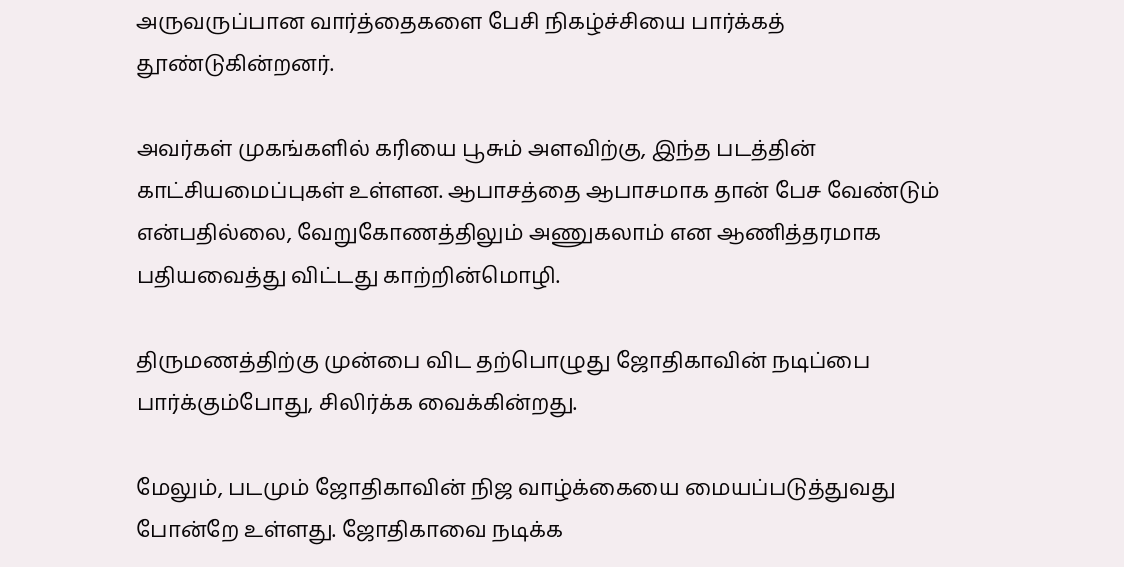அருவருப்பான வார்த்தைகளை பேசி நிகழ்ச்சியை பார்க்கத் தூண்டுகின்றனர்.

அவர்கள் முகங்களில் கரியை பூசும் அளவிற்கு, இந்த படத்தின் காட்சியமைப்புகள் உள்ளன. ஆபாசத்தை ஆபாசமாக தான் பேச வேண்டும் என்பதில்லை, வேறுகோணத்திலும் அணுகலாம் என ஆணித்தரமாக பதியவைத்து விட்டது காற்றின்மொழி.

திருமணத்திற்கு முன்பை விட தற்பொழுது ஜோதிகாவின் நடிப்பை பார்க்கும்போது, சிலிர்க்க வைக்கின்றது.

மேலும், படமும் ஜோதிகாவின் நிஜ வாழ்க்கையை மையப்படுத்துவது போன்றே உள்ளது. ஜோதிகாவை நடிக்க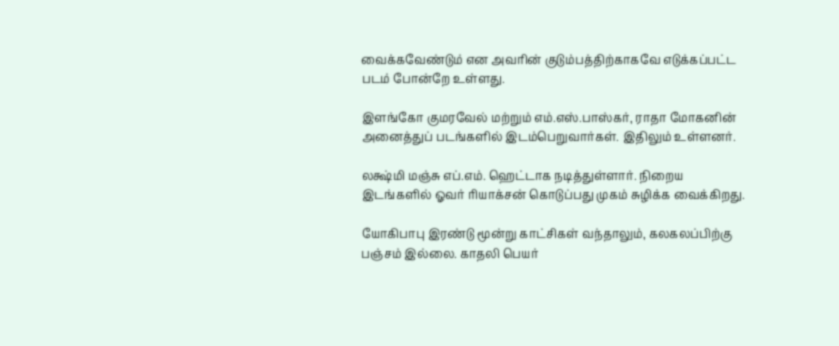வைக்கவேண்டும் என அவரின் குடும்பத்திற்காகவே எடுக்கப்பட்ட படம் போன்றே உள்ளது.

இளங்கோ குமரவேல் மற்றும் எம்.எஸ்.பாஸ்கர், ராதா மோகனின் அனைத்துப் படங்களில் இடம்பெறுவார்கள். இதிலும் உள்ளனர்.

லக்ஷ்மி மஞ்சு எப்.எம். ஹெட்டாக நடித்துள்ளார். நிறைய இடங்களில் ஓவர் ரியாக்சன் கொடுப்பது முகம் சுழிக்க வைக்கிறது.

யோகிபாபு இரண்டு மூன்று காட்சிகள் வந்தாலும், கலகலப்பிற்கு பஞ்சம் இல்லை. காதலி பெயர்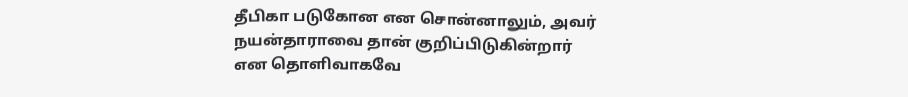தீபிகா படுகோன என சொன்னாலும், அவர் நயன்தாராவை தான் குறிப்பிடுகின்றார் என தொளிவாகவே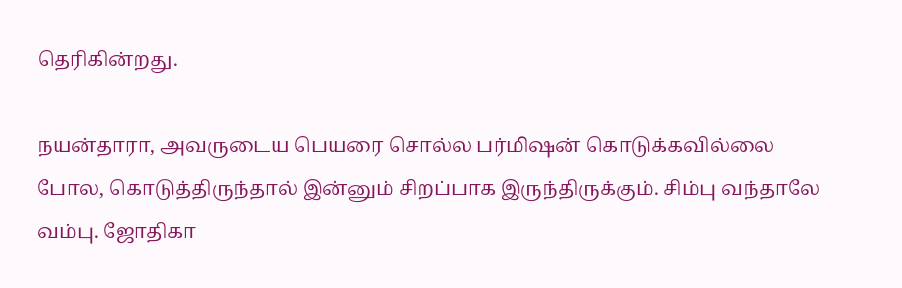தெரிகின்றது.

நயன்தாரா, அவருடைய பெயரை சொல்ல பர்மிஷன் கொடுக்கவில்லை போல, கொடுத்திருந்தால் இன்னும் சிறப்பாக இருந்திருக்கும். சிம்பு வந்தாலே வம்பு. ஜோதிகா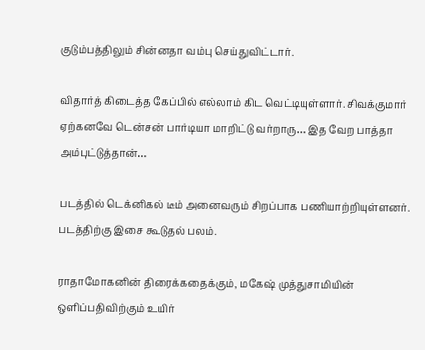குடும்பத்திலும் சின்னதா வம்பு செய்துவிட்டார்.

விதார்த் கிடைத்த கேப்பில் எல்லாம் கிட வெட்டியுள்ளார். சிவக்குமார் ஏற்கனவே டென்சன் பார்டியா மாறிட்டு வர்றாரு… இத வேற பாத்தா அம்புட்டுத்தான்…

படத்தில் டெக்னிகல் டீம் அனைவரும் சிறப்பாக பணியாற்றியுள்ளனர். படத்திற்கு இசை கூடுதல் பலம்.

ராதாமோகனின் திரைக்கதைக்கும், மகேஷ் முத்துசாமியின் ஒளிப்பதிவிற்கும் உயிர்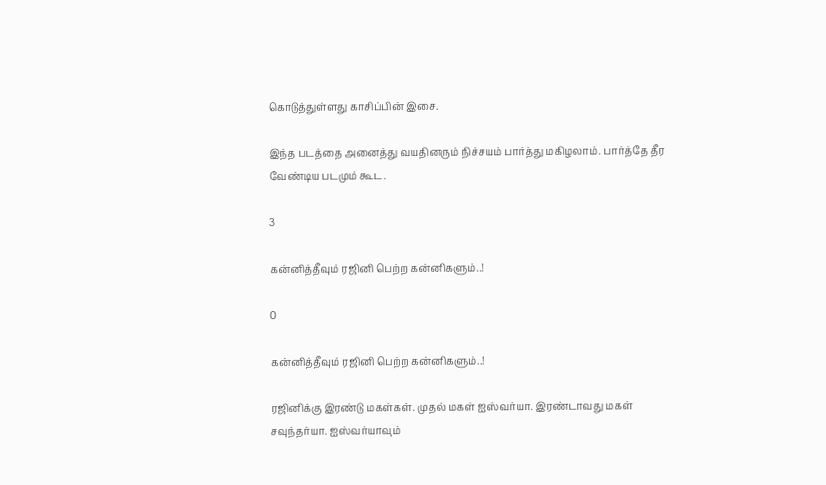கொடுத்துள்ளது காசிப்பின் இசை.

இந்த படத்தை அனைத்து வயதினரும் நிச்சயம் பார்த்து மகிழலாம். பார்த்தே தீர வேண்டிய படமும் கூட.

3

கன்னித்தீவும் ரஜினி பெற்ற கன்னிகளும்..!

0

கன்னித்தீவும் ரஜினி பெற்ற கன்னிகளும்..!

ரஜினிக்கு இரண்டு மகள்கள். முதல் மகள் ஐஸ்வர்யா. இரண்டாவது மகள் சவுந்தர்யா. ஐஸ்வர்யாவும்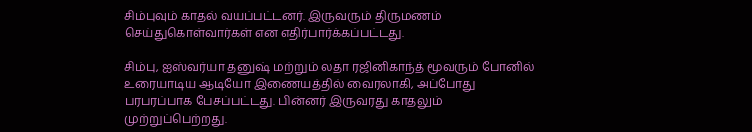சிம்புவும் காதல் வயப்பட்டனர். இருவரும் திருமணம் செய்துகொள்வார்கள் என எதிர்பார்க்கப்பட்டது.

சிம்பு, ஐஸ்வர்யா தனுஷ் மற்றும் லதா ரஜினிகாந்த் மூவரும் போனில் உரையாடிய ஆடியோ இணையத்தில் வைரலாகி, அப்போது பரபரப்பாக பேசப்பட்டது. பின்னர் இருவரது காதலும் முற்றுப்பெற்றது.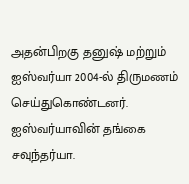அதன்பிறகு தனுஷ் மற்றும் ஐஸ்வர்யா 2004-ல் திருமணம் செய்துகொண்டனர். ஐஸ்வர்யாவின் தங்கை சவுந்தர்யா.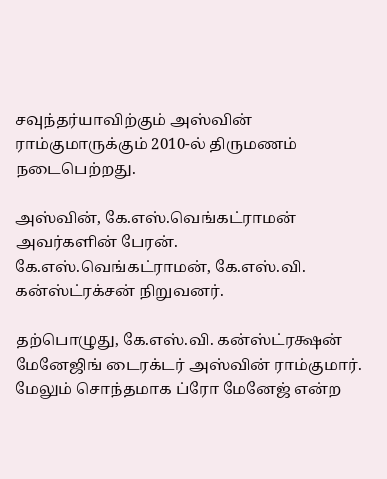சவுந்தர்யாவிற்கும் அஸ்வின் ராம்குமாருக்கும் 2010-ல் திருமணம் நடைபெற்றது.

அஸ்வின், கே.எஸ்.வெங்கட்ராமன் அவர்களின் பேரன். கே.எஸ்.வெங்கட்ராமன், கே.எஸ்.வி. கன்ஸ்ட்ரக்சன் நிறுவனர்.

தற்பொழுது, கே.எஸ்.வி. கன்ஸ்ட்ரக்ஷன் மேனேஜிங் டைரக்டர் அஸ்வின் ராம்குமார். மேலும் சொந்தமாக ப்ரோ மேனேஜ் என்ற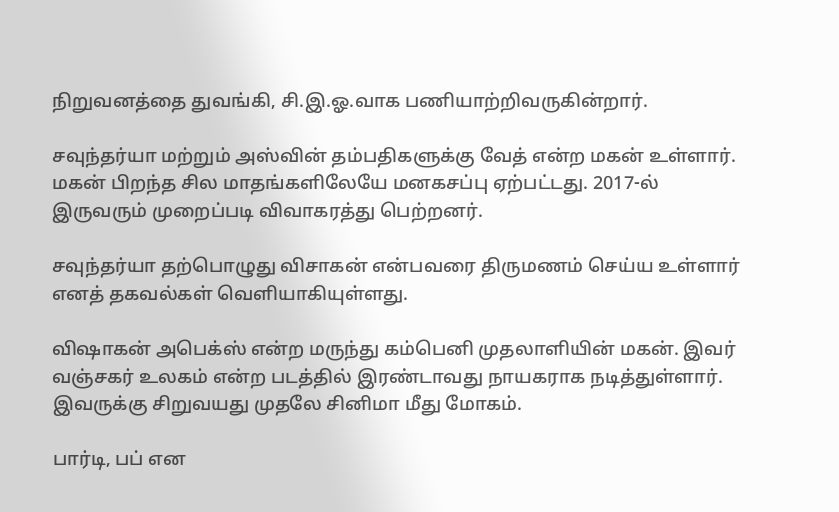நிறுவனத்தை துவங்கி, சி.இ.ஓ.வாக பணியாற்றிவருகின்றார்.

சவுந்தர்யா மற்றும் அஸ்வின் தம்பதிகளுக்கு வேத் என்ற மகன் உள்ளார். மகன் பிறந்த சில மாதங்களிலேயே மனகசப்பு ஏற்பட்டது. 2017-ல் இருவரும் முறைப்படி விவாகரத்து பெற்றனர்.

சவுந்தர்யா தற்பொழுது விசாகன் என்பவரை திருமணம் செய்ய உள்ளார் எனத் தகவல்கள் வெளியாகியுள்ளது.

விஷாகன் அபெக்ஸ் என்ற மருந்து கம்பெனி முதலாளியின் மகன். இவர் வஞ்சகர் உலகம் என்ற படத்தில் இரண்டாவது நாயகராக நடித்துள்ளார். இவருக்கு சிறுவயது முதலே சினிமா மீது மோகம்.

பார்டி, பப் என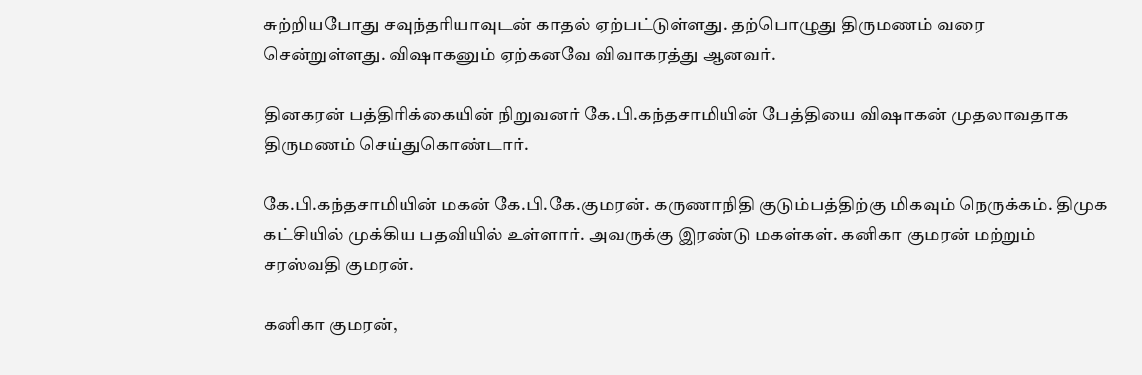சுற்றியபோது சவுந்தரியாவுடன் காதல் ஏற்பட்டுள்ளது. தற்பொழுது திருமணம் வரை சென்றுள்ளது. விஷாகனும் ஏற்கனவே விவாகரத்து ஆனவர்.

தினகரன் பத்திரிக்கையின் நிறுவனர் கே.பி.கந்தசாமியின் பேத்தியை விஷாகன் முதலாவதாக திருமணம் செய்துகொண்டார்.

கே.பி.கந்தசாமியின் மகன் கே.பி.கே.குமரன். கருணாநிதி குடும்பத்திற்கு மிகவும் நெருக்கம். திமுக கட்சியில் முக்கிய பதவியில் உள்ளார். அவருக்கு இரண்டு மகள்கள். கனிகா குமரன் மற்றும் சரஸ்வதி குமரன்.

கனிகா குமரன்,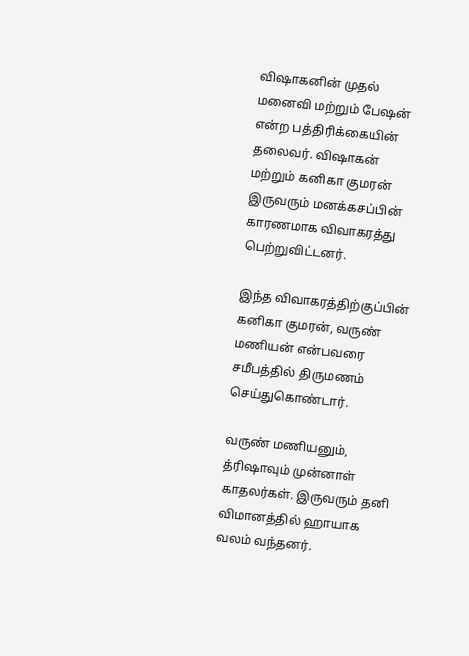விஷாகனின் முதல் மனைவி மற்றும் பேஷன் என்ற பத்திரிக்கையின் தலைவர். விஷாகன் மற்றும் கனிகா குமரன் இருவரும் மனக்கசப்பின் காரணமாக விவாகரத்து பெற்றுவிட்டனர்.

இந்த விவாகரத்திற்குப்பின் கனிகா குமரன், வருண் மணியன் என்பவரை சமீபத்தில் திருமணம் செய்துகொண்டார்.

வருண் மணியனும், த்ரிஷாவும் முன்னாள் காதலர்கள். இருவரும் தனி விமானத்தில் ஹாயாக வலம் வந்தனர்.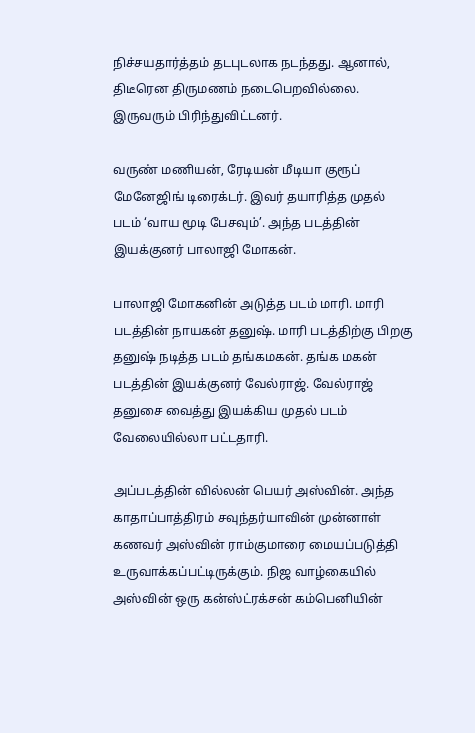நிச்சயதார்த்தம் தடபுடலாக நடந்தது. ஆனால், திடீரென திருமணம் நடைபெறவில்லை. இருவரும் பிரிந்துவிட்டனர்.

வருண் மணியன், ரேடியன் மீடியா குரூப் மேனேஜிங் டிரைக்டர். இவர் தயாரித்த முதல் படம் ‘வாய மூடி பேசவும்’. அந்த படத்தின் இயக்குனர் பாலாஜி மோகன்.

பாலாஜி மோகனின் அடுத்த படம் மாரி. மாரி படத்தின் நாயகன் தனுஷ். மாரி படத்திற்கு பிறகு தனுஷ் நடித்த படம் தங்கமகன். தங்க மகன் படத்தின் இயக்குனர் வேல்ராஜ். வேல்ராஜ் தனுசை வைத்து இயக்கிய முதல் படம் வேலையில்லா பட்டதாரி.

அப்படத்தின் வில்லன் பெயர் அஸ்வின். அந்த காதாப்பாத்திரம் சவுந்தர்யாவின் முன்னாள் கணவர் அஸ்வின் ராம்குமாரை மையப்படுத்தி உருவாக்கப்பட்டிருக்கும். நிஜ வாழ்கையில் அஸ்வின் ஒரு கன்ஸ்ட்ரக்சன் கம்பெனியின்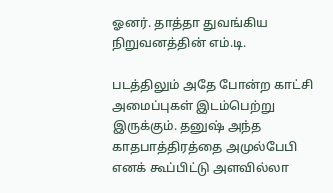ஓனர். தாத்தா துவங்கிய நிறுவனத்தின் எம்.டி.

படத்திலும் அதே போன்ற காட்சி அமைப்புகள் இடம்பெற்று இருக்கும். தனுஷ் அந்த காதபாத்திரத்தை அமுல்பேபி எனக் கூப்பிட்டு அளவில்லா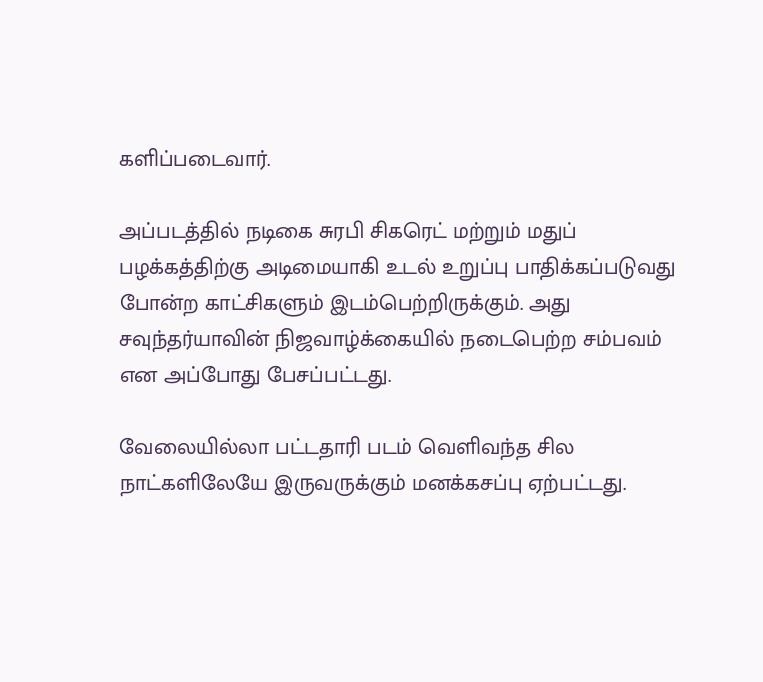களிப்படைவார்.

அப்படத்தில் நடிகை சுரபி சிகரெட் மற்றும் மதுப் பழக்கத்திற்கு அடிமையாகி உடல் உறுப்பு பாதிக்கப்படுவது போன்ற காட்சிகளும் இடம்பெற்றிருக்கும். அது சவுந்தர்யாவின் நிஜவாழ்க்கையில் நடைபெற்ற சம்பவம் என அப்போது பேசப்பட்டது.

வேலையில்லா பட்டதாரி படம் வெளிவந்த சில நாட்களிலேயே இருவருக்கும் மனக்கசப்பு ஏற்பட்டது.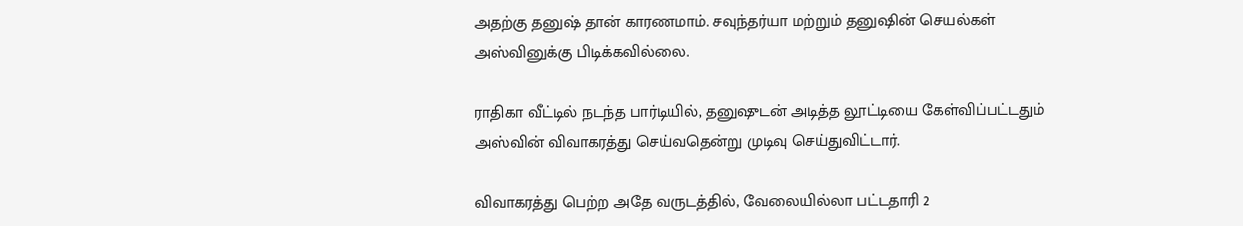அதற்கு தனுஷ் தான் காரணமாம். சவுந்தர்யா மற்றும் தனுஷின் செயல்கள் அஸ்வினுக்கு பிடிக்கவில்லை.

ராதிகா வீட்டில் நடந்த பார்டியில், தனுஷுடன் அடித்த லூட்டியை கேள்விப்பட்டதும் அஸ்வின் விவாகரத்து செய்வதென்று முடிவு செய்துவிட்டார்.

விவாகரத்து பெற்ற அதே வருடத்தில், வேலையில்லா பட்டதாரி 2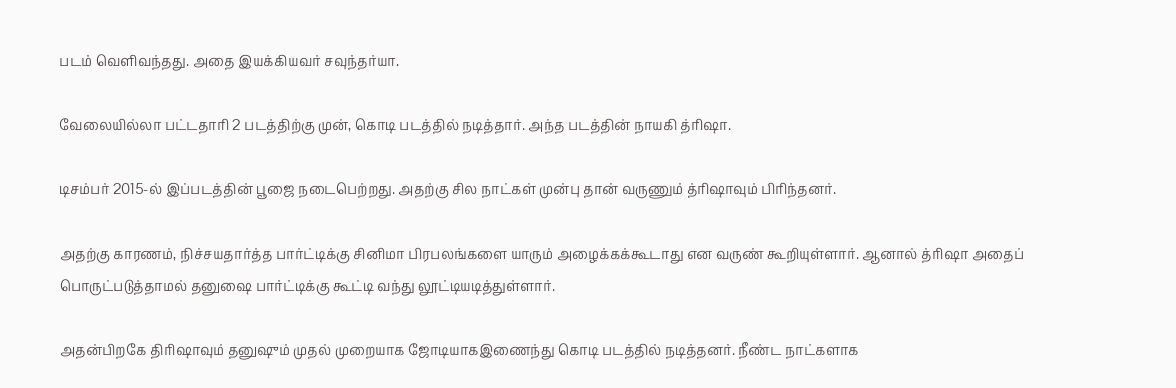படம் வெளிவந்தது. அதை இயக்கியவர் சவுந்தர்யா.

வேலையில்லா பட்டதாரி 2 படத்திற்கு முன், கொடி படத்தில் நடித்தார். அந்த படத்தின் நாயகி த்ரிஷா.

டிசம்பர் 2015-ல் இப்படத்தின் பூஜை நடைபெற்றது. அதற்கு சில நாட்கள் முன்பு தான் வருணும் த்ரிஷாவும் பிரிந்தனர்.

அதற்கு காரணம், நிச்சயதார்த்த பார்ட்டிக்கு சினிமா பிரபலங்களை யாரும் அழைக்கக்கூடாது என வருண் கூறியுள்ளார். ஆனால் த்ரிஷா அதைப் பொருட்படுத்தாமல் தனுஷை பார்ட்டிக்கு கூட்டி வந்து லூட்டியடித்துள்ளார்.

அதன்பிறகே திரிஷாவும் தனுஷும் முதல் முறையாக ஜோடியாகஇணைந்து கொடி படத்தில் நடித்தனர். நீண்ட நாட்களாக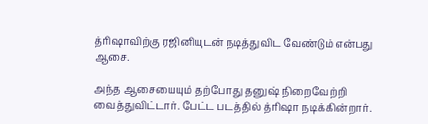த்ரிஷாவிற்கு ரஜினியுடன் நடித்துவிட வேண்டும் என்பது ஆசை.

அந்த ஆசையையும் தற்போது தனுஷ் நிறைவேற்றி வைத்துவிட்டார். பேட்ட படத்தில் த்ரிஷா நடிக்கின்றார்.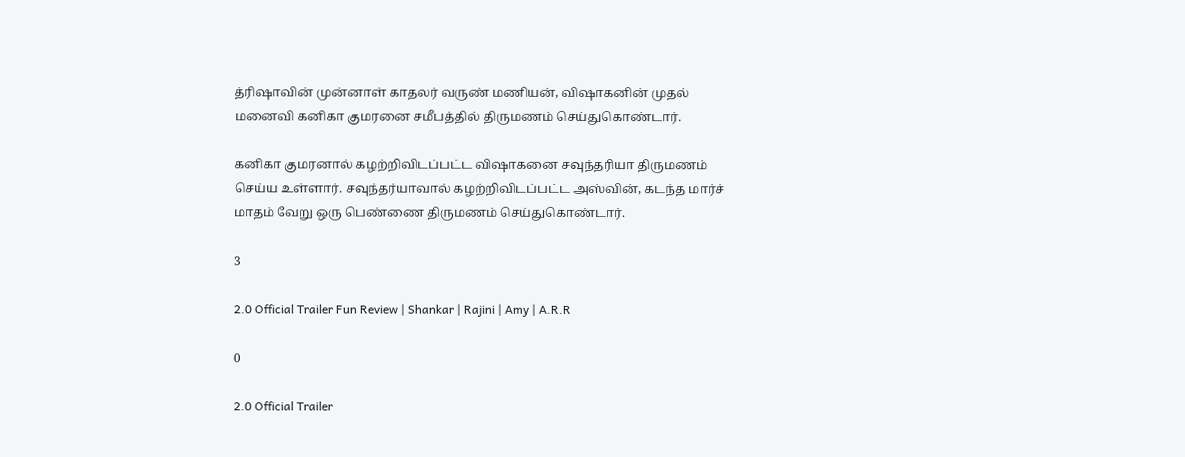த்ரிஷாவின் முன்னாள் காதலர் வருண் மணியன், விஷாகனின் முதல் மனைவி கனிகா குமரனை சமீபத்தில் திருமணம் செய்துகொண்டார்.

கனிகா குமரனால் கழற்றிவிடப்பட்ட விஷாகனை சவுந்தரியா திருமணம் செய்ய உள்ளார். சவுந்தர்யாவால் கழற்றிவிடப்பட்ட அஸ்வின், கடந்த மார்ச் மாதம் வேறு ஒரு பெண்ணை திருமணம் செய்துகொண்டார்.

3

2.0 Official Trailer Fun Review | Shankar | Rajini | Amy | A.R.R

0

2.0 Official Trailer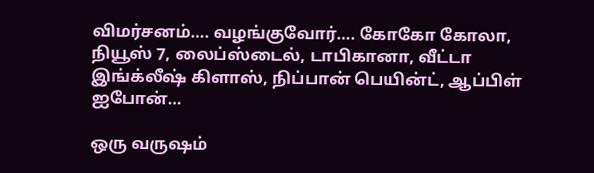விமர்சனம்…. வழங்குவோர்…. கோகோ கோலா, நியூஸ் 7, லைப்ஸ்டைல், டாபிகானா, வீட்டா இங்க்லீஷ் கிளாஸ், நிப்பான் பெயின்ட், ஆப்பிள் ஐபோன்…

ஒரு வருஷம்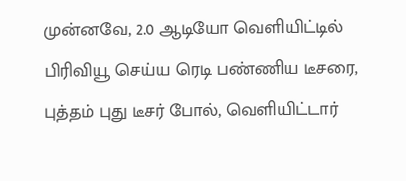முன்னவே, 2.0 ஆடியோ வெளியிட்டில் பிரிவியூ செய்ய ரெடி பண்ணிய டீசரை, புத்தம் புது டீசர் போல், வெளியிட்டார்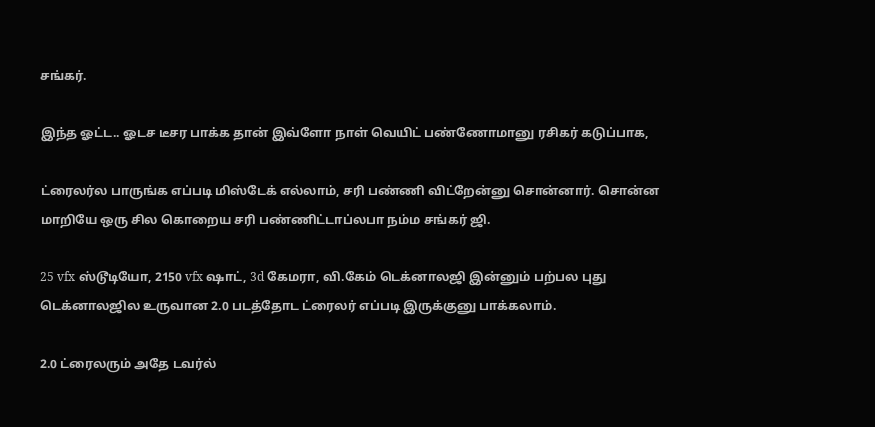சங்கர்.

இந்த ஓட்ட.. ஓடச டீசர பாக்க தான் இவ்ளோ நாள் வெயிட் பண்ணோமானு ரசிகர் கடுப்பாக,

ட்ரைலர்ல பாருங்க எப்படி மிஸ்டேக் எல்லாம், சரி பண்ணி விட்றேன்னு சொன்னார். சொன்ன மாறியே ஒரு சில கொறைய சரி பண்ணிட்டாப்லபா நம்ம சங்கர் ஜி.

25 vfx ஸ்டூடியோ, 2150 vfx ஷாட், 3d கேமரா, வி.கேம் டெக்னாலஜி இன்னும் பற்பல புது டெக்னாலஜில உருவான 2.0 படத்தோட ட்ரைலர் எப்படி இருக்குனு பாக்கலாம்.

2.0 ட்ரைலரும் அதே டவர்ல்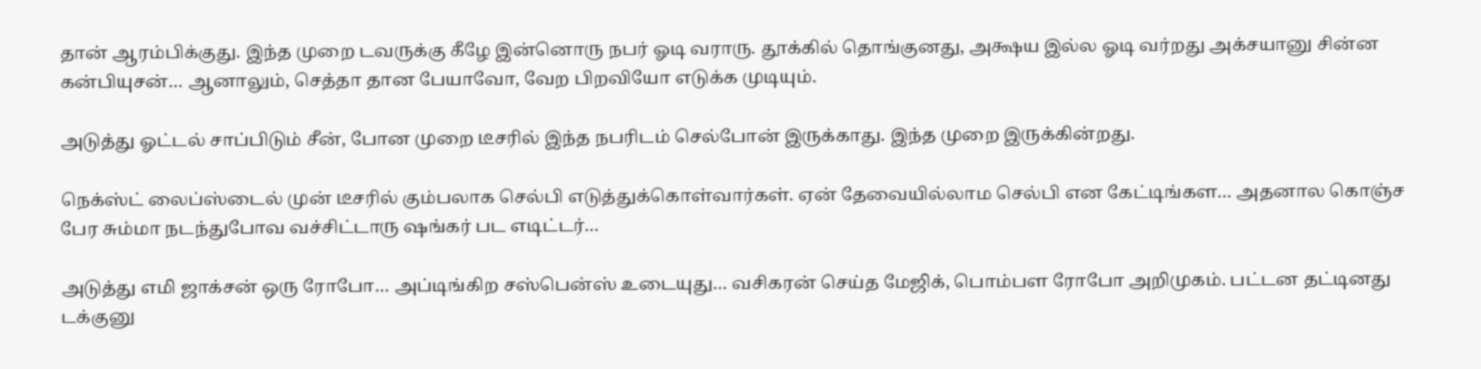தான் ஆரம்பிக்குது. இந்த முறை டவருக்கு கீழே இன்னொரு நபர் ஓடி வராரு. தூக்கில் தொங்குனது, அக்ஷய இல்ல ஓடி வர்றது அக்சயானு சின்ன கன்பியுசன்… ஆனாலும், செத்தா தான பேயாவோ, வேற பிறவியோ எடுக்க முடியும்.

அடுத்து ஓட்டல் சாப்பிடும் சீன், போன முறை டீசரில் இந்த நபரிடம் செல்போன் இருக்காது. இந்த முறை இருக்கின்றது.

நெக்ஸ்ட் லைப்ஸ்டைல் முன் டீசரில் கும்பலாக செல்பி எடுத்துக்கொள்வார்கள். ஏன் தேவையில்லாம செல்பி என கேட்டிங்கள… அதனால கொஞ்ச பேர சும்மா நடந்துபோவ வச்சிட்டாரு ஷங்கர் பட எடிட்டர்…

அடுத்து எமி ஜாக்சன் ஒரு ரோபோ… அப்டிங்கிற சஸ்பென்ஸ் உடையுது… வசிகரன் செய்த மேஜிக், பொம்பள ரோபோ அறிமுகம். பட்டன தட்டினது டக்குனு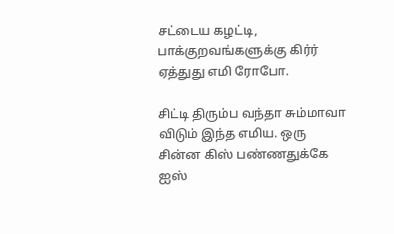சட்டைய கழட்டி, பாக்குறவங்களுக்கு கிர்ர் ஏத்துது எமி ரோபோ.

சிட்டி திரும்ப வந்தா சும்மாவா விடும் இந்த எமிய. ஒரு சின்ன கிஸ் பண்ணதுக்கே ஐஸ்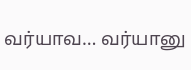வர்யாவ… வர்யானு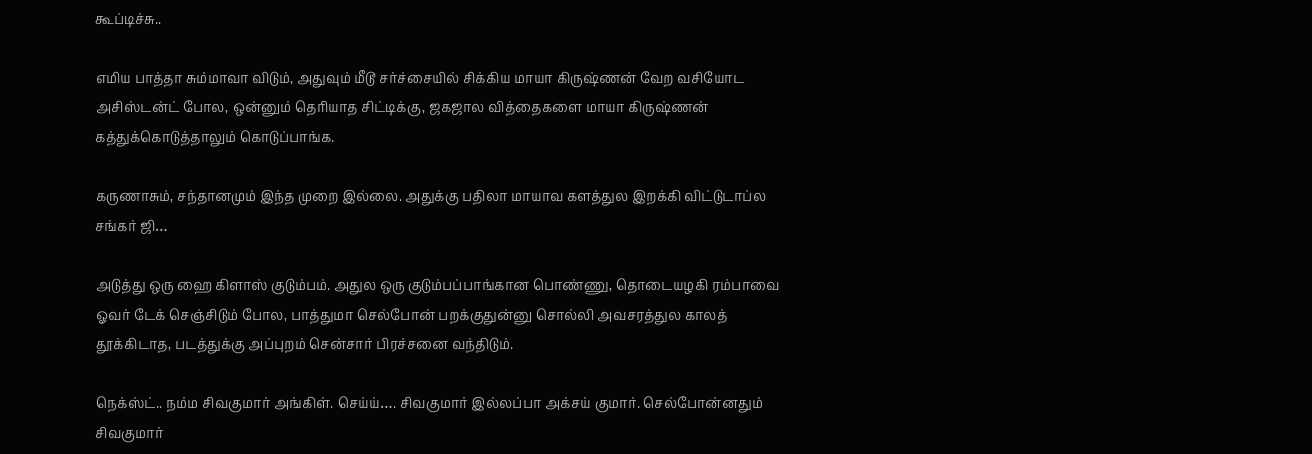கூப்டிச்சு..

எமிய பாத்தா சும்மாவா விடும், அதுவும் மீடூ சர்ச்சையில் சிக்கிய மாயா கிருஷ்ணன் வேற வசியோட அசிஸ்டன்ட் போல, ஒன்னும் தெரியாத சிட்டிக்கு, ஜகஜால வித்தைகளை மாயா கிருஷ்ணன் கத்துக்கொடுத்தாலும் கொடுப்பாங்க.

கருணாசும், சந்தானமும் இந்த முறை இல்லை. அதுக்கு பதிலா மாயாவ களத்துல இறக்கி விட்டுடாப்ல சங்கர் ஜி…

அடுத்து ஒரு ஹை கிளாஸ் குடும்பம். அதுல ஒரு குடும்பப்பாங்கான பொண்ணு, தொடையழகி ரம்பாவை ஓவர் டேக் செஞ்சிடும் போல, பாத்துமா செல்போன் பறக்குதுன்னு சொல்லி அவசரத்துல காலத் தூக்கிடாத, படத்துக்கு அப்புறம் சென்சார் பிரச்சனை வந்திடும்.

நெக்ஸ்ட்.. நம்ம சிவகுமார் அங்கிள். செய்ய்…. சிவகுமார் இல்லப்பா அக்சய் குமார். செல்போன்னதும் சிவகுமார்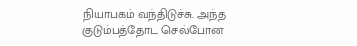நியாபகம் வந்திடுச்சு. அந்த குடும்பத்தோட செல்போன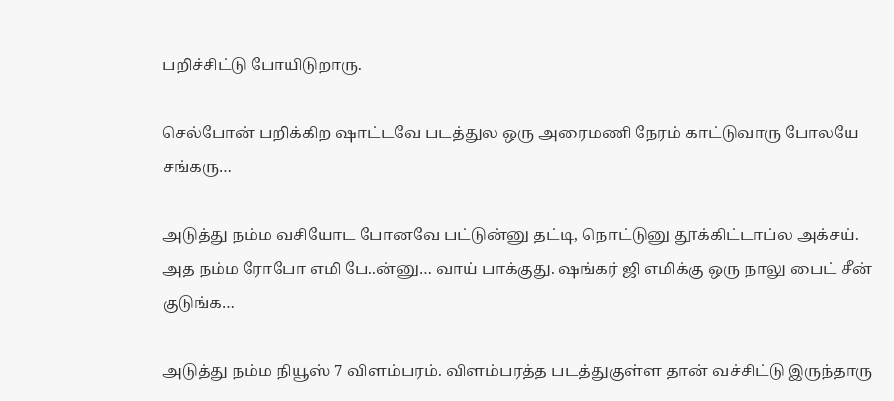பறிச்சிட்டு போயிடுறாரு.

செல்போன் பறிக்கிற ஷாட்டவே படத்துல ஒரு அரைமணி நேரம் காட்டுவாரு போலயே சங்கரு…

அடுத்து நம்ம வசியோட போனவே பட்டுன்னு தட்டி, நொட்டுனு தூக்கிட்டாப்ல அக்சய். அத நம்ம ரோபோ எமி பே..ன்னு… வாய் பாக்குது. ஷங்கர் ஜி எமிக்கு ஒரு நாலு பைட் சீன் குடுங்க…

அடுத்து நம்ம நியூஸ் 7 விளம்பரம். விளம்பரத்த படத்துகுள்ள தான் வச்சிட்டு இருந்தாரு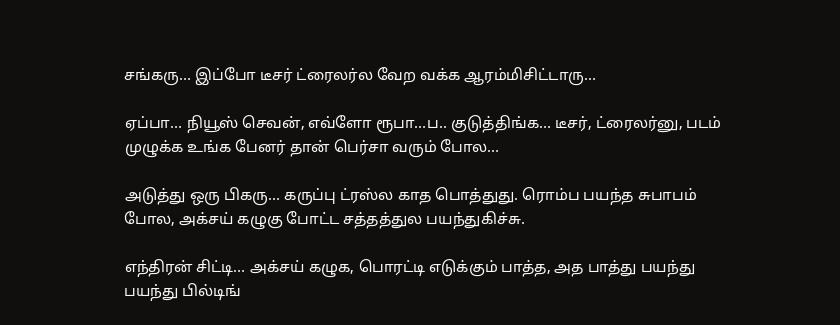சங்கரு… இப்போ டீசர் ட்ரைலர்ல வேற வக்க ஆரம்மிசிட்டாரு…

ஏப்பா… நியூஸ் செவன், எவ்ளோ ரூபா…ப.. குடுத்திங்க… டீசர், ட்ரைலர்னு, படம் முழுக்க உங்க பேனர் தான் பெர்சா வரும் போல…

அடுத்து ஒரு பிகரு… கருப்பு ட்ரஸ்ல காத பொத்துது. ரொம்ப பயந்த சுபாபம் போல, அக்சய் கழுகு போட்ட சத்தத்துல பயந்துகிச்சு.

எந்திரன் சிட்டி… அக்சய் கழுக, பொரட்டி எடுக்கும் பாத்த, அத பாத்து பயந்து பயந்து பில்டிங்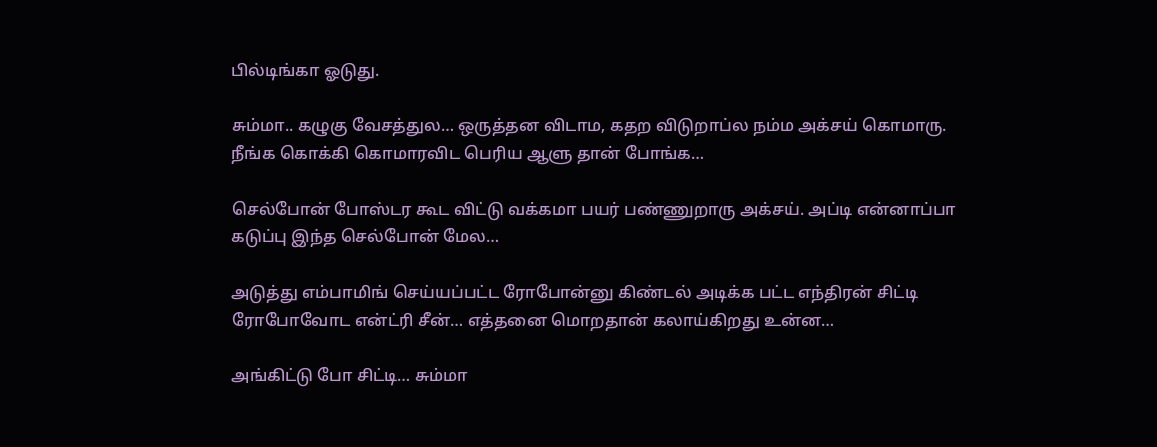பில்டிங்கா ஓடுது.

சும்மா.. கழுகு வேசத்துல… ஒருத்தன விடாம, கதற விடுறாப்ல நம்ம அக்சய் கொமாரு. நீங்க கொக்கி கொமாரவிட பெரிய ஆளு தான் போங்க…

செல்போன் போஸ்டர கூட விட்டு வக்கமா பயர் பண்ணுறாரு அக்சய். அப்டி என்னாப்பா கடுப்பு இந்த செல்போன் மேல…

அடுத்து எம்பாமிங் செய்யப்பட்ட ரோபோன்னு கிண்டல் அடிக்க பட்ட எந்திரன் சிட்டி ரோபோவோட என்ட்ரி சீன்… எத்தனை மொறதான் கலாய்கிறது உன்ன…

அங்கிட்டு போ சிட்டி… சும்மா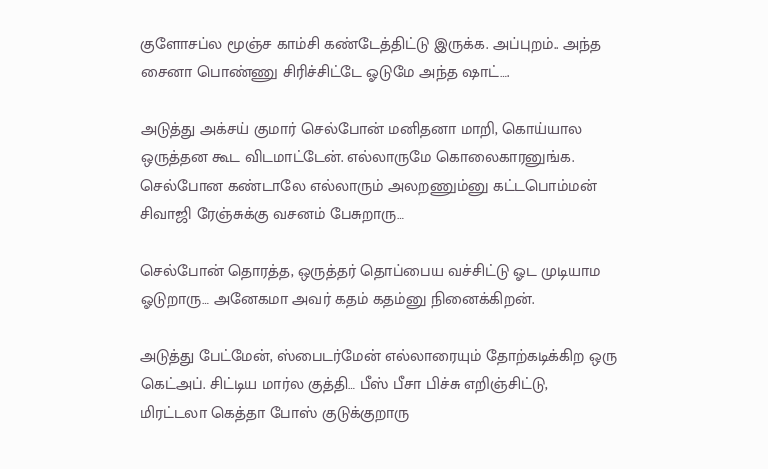குளோசப்ல மூஞ்ச காம்சி கண்டேத்திட்டு இருக்க. அப்புறம்.. அந்த சைனா பொண்ணு சிரிச்சிட்டே ஓடுமே அந்த ஷாட்….

அடுத்து அக்சய் குமார் செல்போன் மனிதனா மாறி, கொய்யால ஒருத்தன கூட விடமாட்டேன். எல்லாருமே கொலைகாரனுங்க. செல்போன கண்டாலே எல்லாரும் அலறணும்னு கட்டபொம்மன் சிவாஜி ரேஞ்சுக்கு வசனம் பேசுறாரு…

செல்போன் தொரத்த, ஒருத்தர் தொப்பைய வச்சிட்டு ஓட முடியாம ஓடுறாரு… அனேகமா அவர் கதம் கதம்னு நினைக்கிறன்.

அடுத்து பேட்மேன், ஸ்பைடர்மேன் எல்லாரையும் தோற்கடிக்கிற ஒரு கெட்அப். சிட்டிய மார்ல குத்தி… பீஸ் பீசா பிச்சு எறிஞ்சிட்டு, மிரட்டலா கெத்தா போஸ் குடுக்குறாரு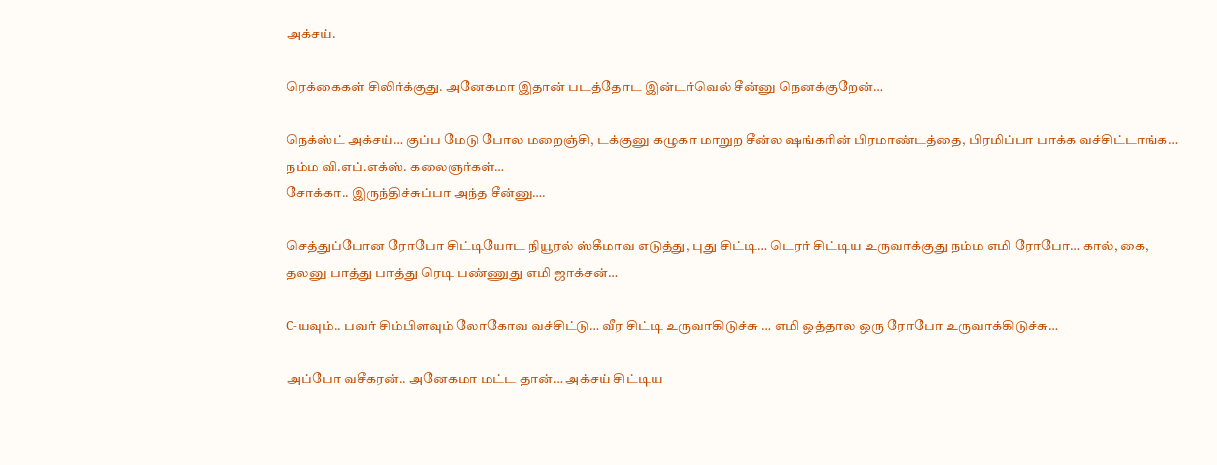அக்சய்.

ரெக்கைகள் சிலிர்க்குது. அனேகமா இதான் படத்தோட இன்டர்வெல் சீன்னு நெனக்குறேன்…

நெக்ஸ்ட் அக்சய்… குப்ப மேடு போல மறைஞ்சி, டக்குனு கழுகா மாறுற சீன்ல ஷங்கரின் பிரமாண்டத்தை, பிரமிப்பா பாக்க வச்சிட்டாங்க… நம்ம வி.எப்.எக்ஸ். கலைஞர்கள்…
சோக்கா.. இருந்திச்சுப்பா அந்த சீன்னு….

செத்துப்போன ரோபோ சிட்டியோட நியூரல் ஸ்கீமாவ எடுத்து, புது சிட்டி… டெரர் சிட்டிய உருவாக்குது நம்ம எமி ரோபோ… கால், கை, தலனு பாத்து பாத்து ரெடி பண்ணுது எமி ஜாக்சன்…

C-யவும்.. பவர் சிம்பிளவும் லோகோவ வச்சிட்டு… வீர சிட்டி உருவாகிடுச்சு … எமி ஒத்தால ஒரு ரோபோ உருவாக்கிடுச்சு…

அப்போ வசீகரன்.. அனேகமா மட்ட தான்… அக்சய் சிட்டிய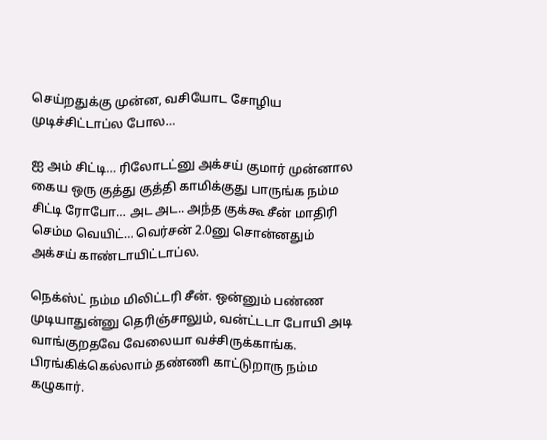செய்றதுக்கு முன்ன, வசியோட சோழிய முடிச்சிட்டாப்ல போல…

ஐ அம் சிட்டி… ரிலோடட்னு அக்சய் குமார் முன்னால கைய ஒரு குத்து குத்தி காமிக்குது பாருங்க நம்ம சிட்டி ரோபோ… அட அட.. அந்த குக்கூ சீன் மாதிரி செம்ம வெயிட்… வெர்சன் 2.0னு சொன்னதும் அக்சய் காண்டாயிட்டாப்ல.

நெக்ஸ்ட் நம்ம மிலிட்டரி சீன். ஒன்னும் பண்ண முடியாதுன்னு தெரிஞ்சாலும், வன்ட்டடா போயி அடி வாங்குறதவே வேலையா வச்சிருக்காங்க. பிரங்கிக்கெல்லாம் தண்ணி காட்டுறாரு நம்ம கழுகார்.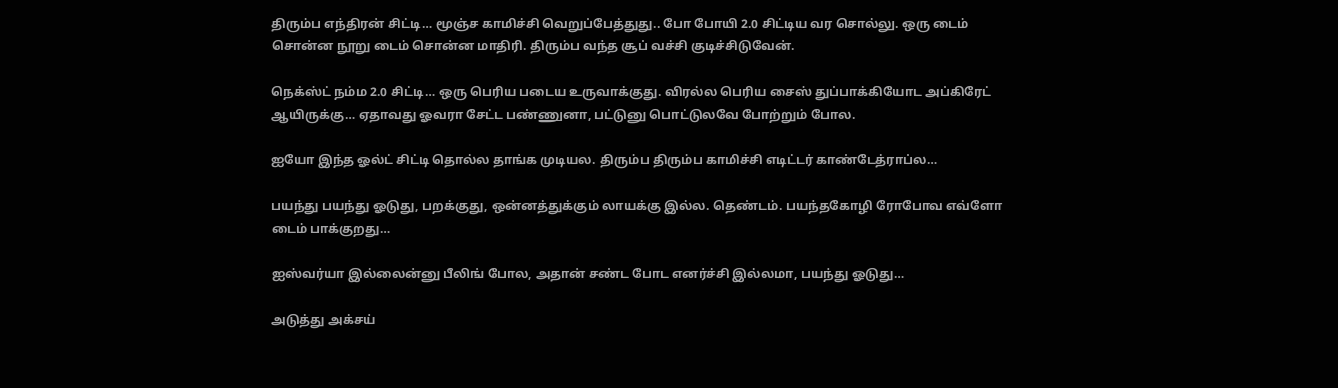திரும்ப எந்திரன் சிட்டி… மூஞ்ச காமிச்சி வெறுப்பேத்துது.. போ போயி 2.0 சிட்டிய வர சொல்லு. ஒரு டைம் சொன்ன நூறு டைம் சொன்ன மாதிரி. திரும்ப வந்த சூப் வச்சி குடிச்சிடுவேன்.

நெக்ஸ்ட் நம்ம 2.0 சிட்டி… ஒரு பெரிய படைய உருவாக்குது. விரல்ல பெரிய சைஸ் துப்பாக்கியோட அப்கிரேட் ஆயிருக்கு… ஏதாவது ஓவரா சேட்ட பண்ணுனா, பட்டுனு பொட்டுலவே போற்றும் போல.

ஐயோ இந்த ஓல்ட் சிட்டி தொல்ல தாங்க முடியல. திரும்ப திரும்ப காமிச்சி எடிட்டர் காண்டேத்ராப்ல…

பயந்து பயந்து ஓடுது, பறக்குது, ஒன்னத்துக்கும் லாயக்கு இல்ல. தெண்டம். பயந்தகோழி ரோபோவ எவ்ளோ டைம் பாக்குறது…

ஐஸ்வர்யா இல்லைன்னு பீலிங் போல, அதான் சண்ட போட எனர்ச்சி இல்லமா, பயந்து ஓடுது…

அடுத்து அக்சய்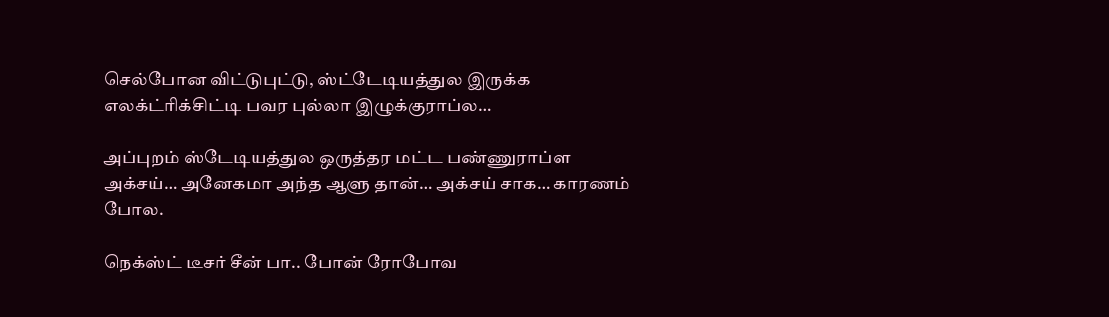செல்போன விட்டுபுட்டு, ஸ்ட்டேடியத்துல இருக்க எலக்ட்ரிக்சிட்டி பவர புல்லா இழுக்குராப்ல…

அப்புறம் ஸ்டேடியத்துல ஒருத்தர மட்ட பண்ணுராப்ள அக்சய்… அனேகமா அந்த ஆளு தான்… அக்சய் சாக… காரணம் போல.

நெக்ஸ்ட் டீசர் சீன் பா.. போன் ரோபோவ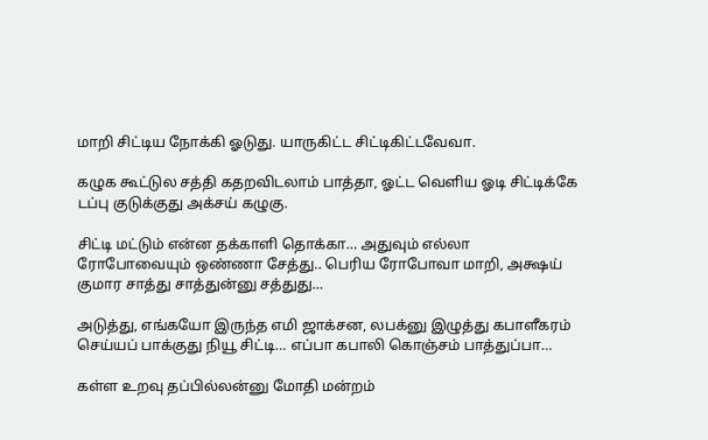மாறி சிட்டிய நோக்கி ஓடுது. யாருகிட்ட சிட்டிகிட்டவேவா.

கழுக கூட்டுல சத்தி கதறவிடலாம் பாத்தா, ஓட்ட வெளிய ஓடி சிட்டிக்கே டப்பு குடுக்குது அக்சய் கழுகு.

சிட்டி மட்டும் என்ன தக்காளி தொக்கா… அதுவும் எல்லா ரோபோவையும் ஒண்ணா சேத்து.. பெரிய ரோபோவா மாறி, அக்ஷய் குமார சாத்து சாத்துன்னு சத்துது…

அடுத்து, எங்கயோ இருந்த எமி ஜாக்சன, லபக்னு இழுத்து கபாளீகரம் செய்யப் பாக்குது நியூ சிட்டி… எப்பா கபாலி கொஞ்சம் பாத்துப்பா…

கள்ள உறவு தப்பில்லன்னு மோதி மன்றம்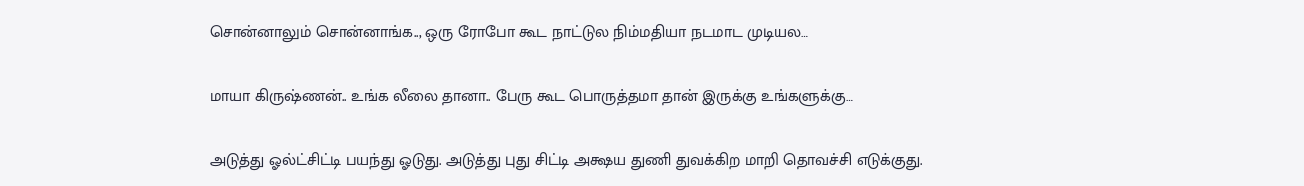சொன்னாலும் சொன்னாங்க.., ஒரு ரோபோ கூட நாட்டுல நிம்மதியா நடமாட முடியல…

மாயா கிருஷ்ணன்.. உங்க லீலை தானா.. பேரு கூட பொருத்தமா தான் இருக்கு உங்களுக்கு…

அடுத்து ஓல்ட்சிட்டி பயந்து ஓடுது. அடுத்து புது சிட்டி அக்ஷய துணி துவக்கிற மாறி தொவச்சி எடுக்குது.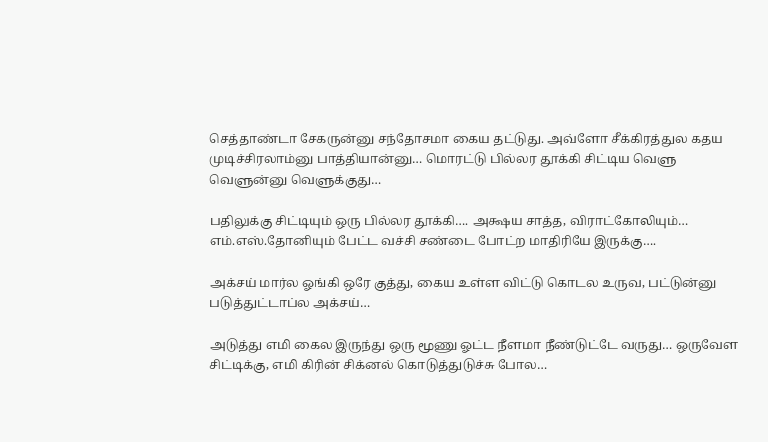செத்தாண்டா சேகருன்னு சந்தோசமா கைய தட்டுது. அவ்ளோ சீக்கிரத்துல கதய முடிச்சிரலாம்னு பாத்தியான்னு… மொரட்டு பில்லர தூக்கி சிட்டிய வெளு வெளுன்னு வெளுக்குது…

பதிலுக்கு சிட்டியும் ஒரு பில்லர தூக்கி…. அக்ஷய சாத்த, விராட்கோலியும்… எம்.எஸ்.தோனியும் பேட்ட வச்சி சண்டை போட்ற மாதிரியே இருக்கு….

அக்சய் மார்ல ஓங்கி ஒரே குத்து, கைய உள்ள விட்டு கொடல உருவ, பட்டுன்னு படுத்துட்டாப்ல அக்சய்…

அடுத்து எமி கைல இருந்து ஒரு மூணு ஓட்ட நீளமா நீண்டுட்டே வருது… ஒருவேள சிட்டிக்கு, எமி கிரின் சிக்னல் கொடுத்துடுச்சு போல…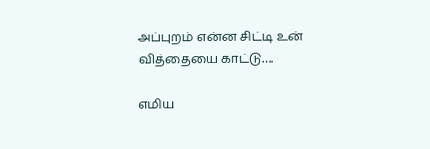அப்புறம் என்ன சிட்டி உன் வித்தையை காட்டு….

எமிய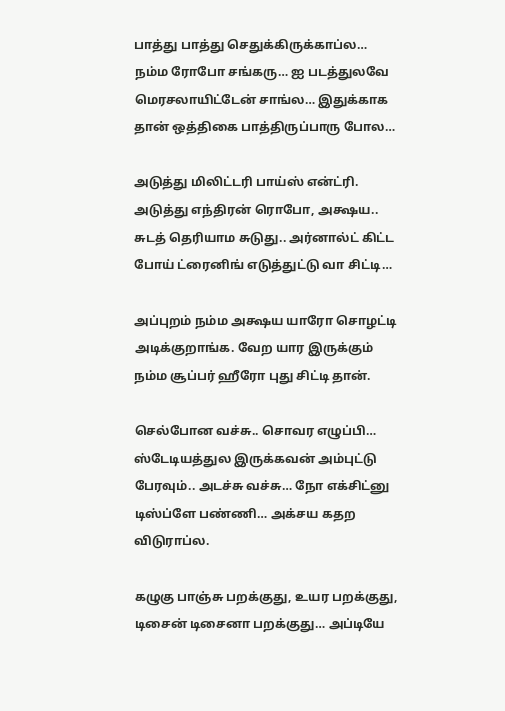பாத்து பாத்து செதுக்கிருக்காப்ல… நம்ம ரோபோ சங்கரு… ஐ படத்துலவே மெரசலாயிட்டேன் சாங்ல… இதுக்காக தான் ஒத்திகை பாத்திருப்பாரு போல…

அடுத்து மிலிட்டரி பாய்ஸ் என்ட்ரி. அடுத்து எந்திரன் ரொபோ, அக்ஷய.. சுடத் தெரியாம சுடுது.. அர்னால்ட் கிட்ட போய் ட்ரைனிங் எடுத்துட்டு வா சிட்டி…

அப்புறம் நம்ம அக்ஷய யாரோ சொழட்டி அடிக்குறாங்க. வேற யார இருக்கும் நம்ம சூப்பர் ஹீரோ புது சிட்டி தான்.

செல்போன வச்சு.. சொவர எழுப்பி… ஸ்டேடியத்துல இருக்கவன் அம்புட்டு பேரவும்.. அடச்சு வச்சு… நோ எக்சிட்னு டிஸ்ப்ளே பண்ணி… அக்சய கதற விடுராப்ல.

கழுகு பாஞ்சு பறக்குது, உயர பறக்குது, டிசைன் டிசைனா பறக்குது… அப்டியே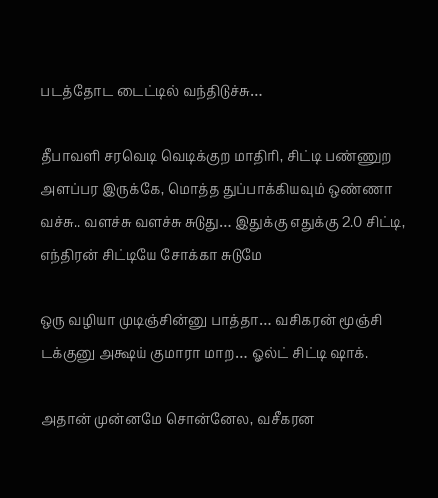படத்தோட டைட்டில் வந்திடுச்சு…

தீபாவளி சரவெடி வெடிக்குற மாதிரி, சிட்டி பண்ணுற அளப்பர இருக்கே, மொத்த துப்பாக்கியவும் ஒண்ணா வச்சு.. வளச்சு வளச்சு சுடுது… இதுக்கு எதுக்கு 2.0 சிட்டி, எந்திரன் சிட்டியே சோக்கா சுடுமே

ஒரு வழியா முடிஞ்சின்னு பாத்தா… வசிகரன் மூஞ்சி டக்குனு அக்ஷய் குமாரா மாற… ஓல்ட் சிட்டி ஷாக்.

அதான் முன்னமே சொன்னேல, வசீகரன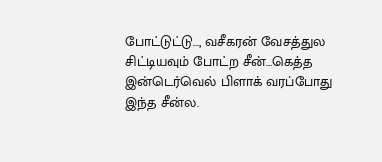போட்டுட்டு…, வசீகரன் வேசத்துல சிட்டியவும் போட்ற சீன்…கெத்த இன்டெர்வெல் பிளாக் வரப்போது இந்த சீன்ல.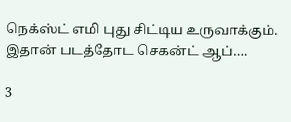நெக்ஸ்ட் எமி புது சிட்டிய உருவாக்கும். இதான் படத்தோட செகன்ட் ஆப்….

3